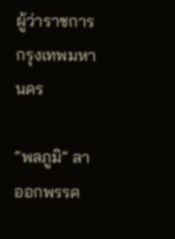ผู้ว่าราชการกรุงเทพมหานคร

“พลภูมิ” ลาออกพรรค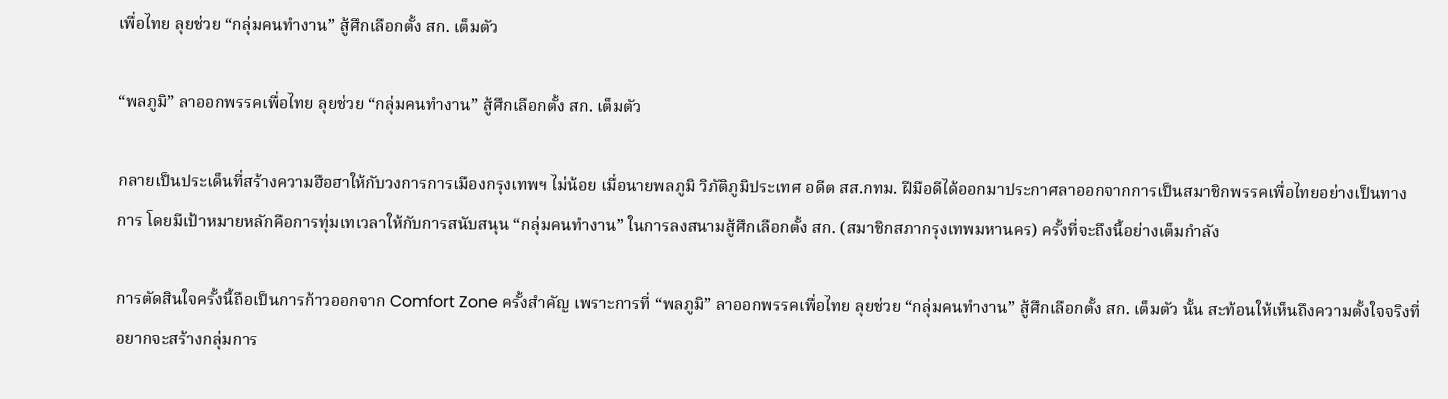เพื่อไทย ลุยช่วย “กลุ่มคนทำงาน” สู้ศึกเลือกตั้ง สก. เต็มตัว

“พลภูมิ” ลาออกพรรคเพื่อไทย ลุยช่วย “กลุ่มคนทำงาน” สู้ศึกเลือกตั้ง สก. เต็มตัว

กลายเป็นประเด็นที่สร้างความฮือฮาให้กับวงการการเมืองกรุงเทพฯ ไม่น้อย เมื่อนายพลภูมิ วิภัติภูมิประเทศ อดีต สส.กทม. ฝีมือดีได้ออกมาประกาศลาออกจากการเป็นสมาชิกพรรคเพื่อไทยอย่างเป็นทางการ โดยมีเป้าหมายหลักคือการทุ่มเทเวลาให้กับการสนับสนุน “กลุ่มคนทำงาน” ในการลงสนามสู้ศึกเลือกตั้ง สก. (สมาชิกสภากรุงเทพมหานคร) ครั้งที่จะถึงนี้อย่างเต็มกำลัง

การตัดสินใจครั้งนี้ถือเป็นการก้าวออกจาก Comfort Zone ครั้งสำคัญ เพราะการที่ “พลภูมิ” ลาออกพรรคเพื่อไทย ลุยช่วย “กลุ่มคนทำงาน” สู้ศึกเลือกตั้ง สก. เต็มตัว นั้น สะท้อนให้เห็นถึงความตั้งใจจริงที่อยากจะสร้างกลุ่มการ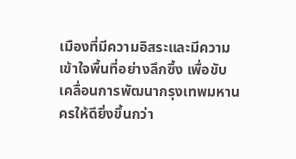เมืองที่มีความอิสระและมีความเข้าใจพื้นที่อย่างลึกซึ้ง เพื่อขับเคลื่อนการพัฒนากรุงเทพมหานครให้ดียิ่งขึ้นกว่า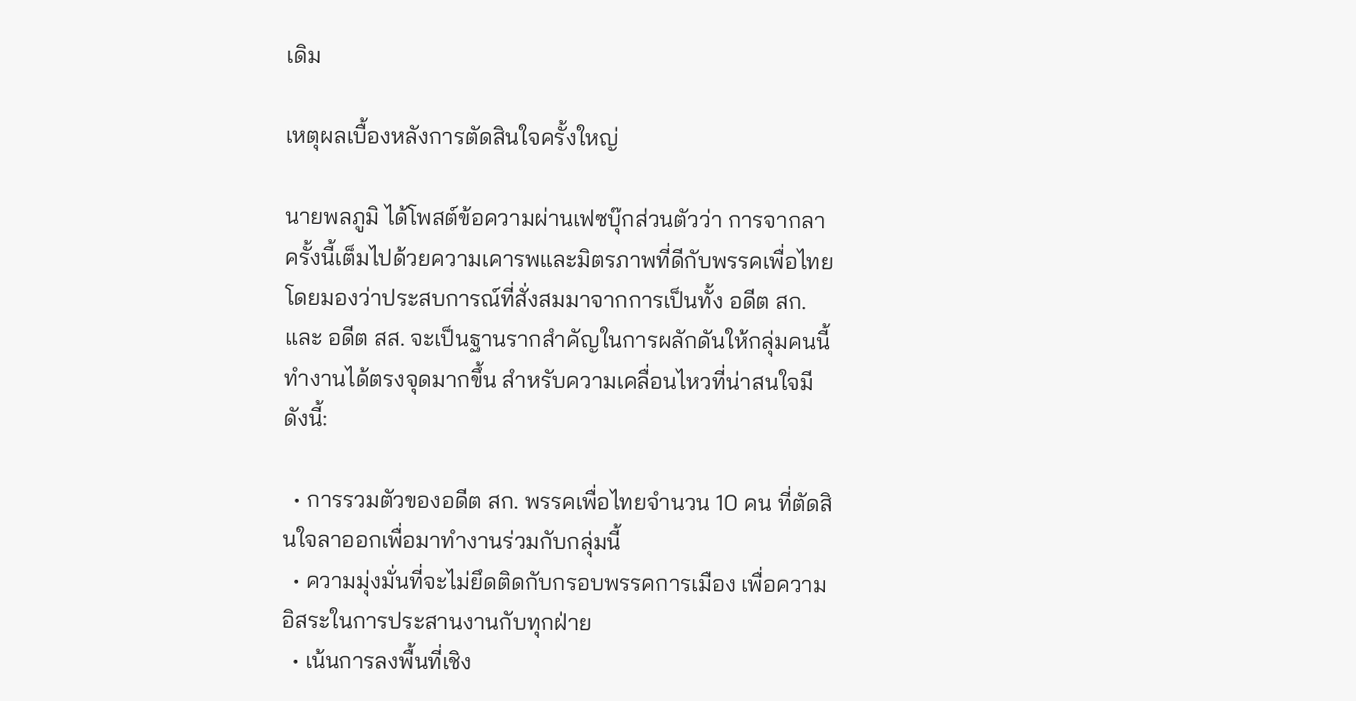เดิม

เหตุผลเบื้องหลังการตัดสินใจครั้งใหญ่

นายพลภูมิ ได้โพสต์ข้อความผ่านเฟซบุ๊กส่วนตัวว่า การจากลาครั้งนี้เต็มไปด้วยความเคารพและมิตรภาพที่ดีกับพรรคเพื่อไทย โดยมองว่าประสบการณ์ที่สั่งสมมาจากการเป็นทั้ง อดีต สก. และ อดีต สส. จะเป็นฐานรากสำคัญในการผลักดันให้กลุ่มคนนี้ทำงานได้ตรงจุดมากขึ้น สำหรับความเคลื่อนไหวที่น่าสนใจมีดังนี้:

  • การรวมตัวของอดีต สก. พรรคเพื่อไทยจำนวน 10 คน ที่ตัดสินใจลาออกเพื่อมาทำงานร่วมกับกลุ่มนี้
  • ความมุ่งมั่นที่จะไม่ยึดติดกับกรอบพรรคการเมือง เพื่อความอิสระในการประสานงานกับทุกฝ่าย
  • เน้นการลงพื้นที่เชิง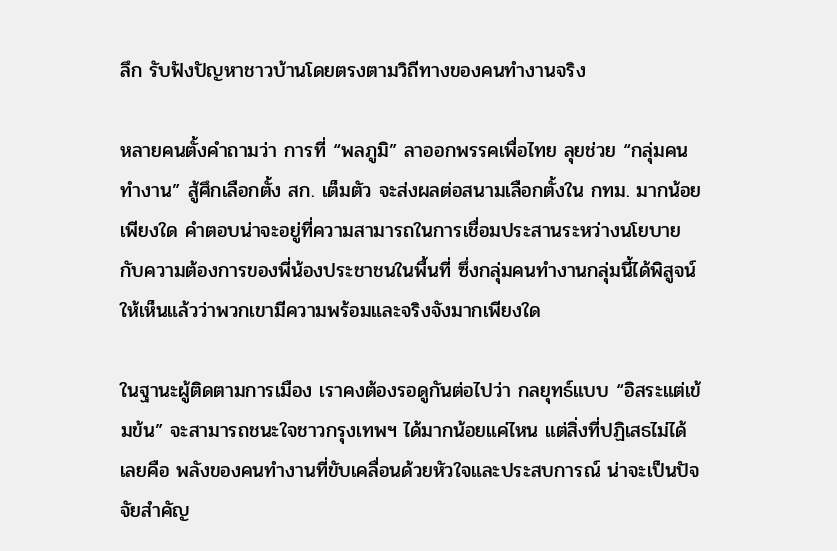ลึก รับฟังปัญหาชาวบ้านโดยตรงตามวิถีทางของคนทำงานจริง

หลายคนตั้งคำถามว่า การที่ “พลภูมิ” ลาออกพรรคเพื่อไทย ลุยช่วย “กลุ่มคนทำงาน” สู้ศึกเลือกตั้ง สก. เต็มตัว จะส่งผลต่อสนามเลือกตั้งใน กทม. มากน้อยเพียงใด คำตอบน่าจะอยู่ที่ความสามารถในการเชื่อมประสานระหว่างนโยบายกับความต้องการของพี่น้องประชาชนในพื้นที่ ซึ่งกลุ่มคนทำงานกลุ่มนี้ได้พิสูจน์ให้เห็นแล้วว่าพวกเขามีความพร้อมและจริงจังมากเพียงใด

ในฐานะผู้ติดตามการเมือง เราคงต้องรอดูกันต่อไปว่า กลยุทธ์แบบ “อิสระแต่เข้มข้น” จะสามารถชนะใจชาวกรุงเทพฯ ได้มากน้อยแค่ไหน แต่สิ่งที่ปฏิเสธไม่ได้เลยคือ พลังของคนทำงานที่ขับเคลื่อนด้วยหัวใจและประสบการณ์ น่าจะเป็นปัจจัยสำคัญ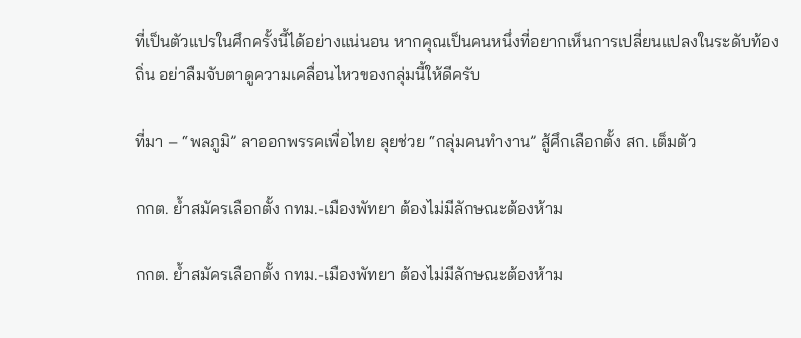ที่เป็นตัวแปรในศึกครั้งนี้ได้อย่างแน่นอน หากคุณเป็นคนหนึ่งที่อยากเห็นการเปลี่ยนแปลงในระดับท้องถิ่น อย่าลืมจับตาดูความเคลื่อนไหวของกลุ่มนี้ให้ดีครับ

ที่มา – “พลภูมิ” ลาออกพรรคเพื่อไทย ลุยช่วย “กลุ่มคนทำงาน” สู้ศึกเลือกตั้ง สก. เต็มตัว

กกต. ย้ำสมัครเลือกตั้ง กทม.-เมืองพัทยา ต้องไม่มีลักษณะต้องห้าม

กกต. ย้ำสมัครเลือกตั้ง กทม.-เมืองพัทยา ต้องไม่มีลักษณะต้องห้าม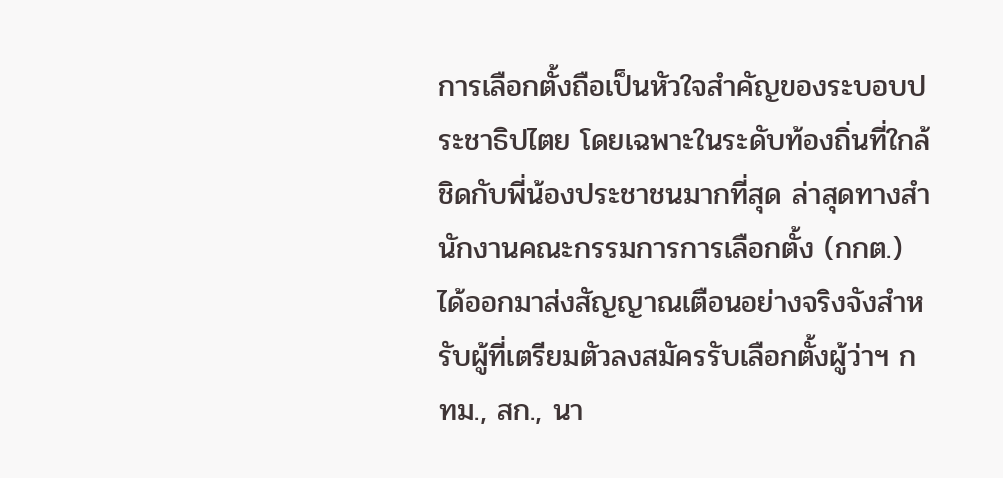การเลือกตั้งถือเป็นหัวใจสำคัญของระบอบประชาธิปไตย โดยเฉพาะในระดับท้องถิ่นที่ใกล้ชิดกับพี่น้องประชาชนมากที่สุด ล่าสุดทางสำนักงานคณะกรรมการการเลือกตั้ง (กกต.) ได้ออกมาส่งสัญญาณเตือนอย่างจริงจังสำหรับผู้ที่เตรียมตัวลงสมัครรับเลือกตั้งผู้ว่าฯ กทม., สก., นา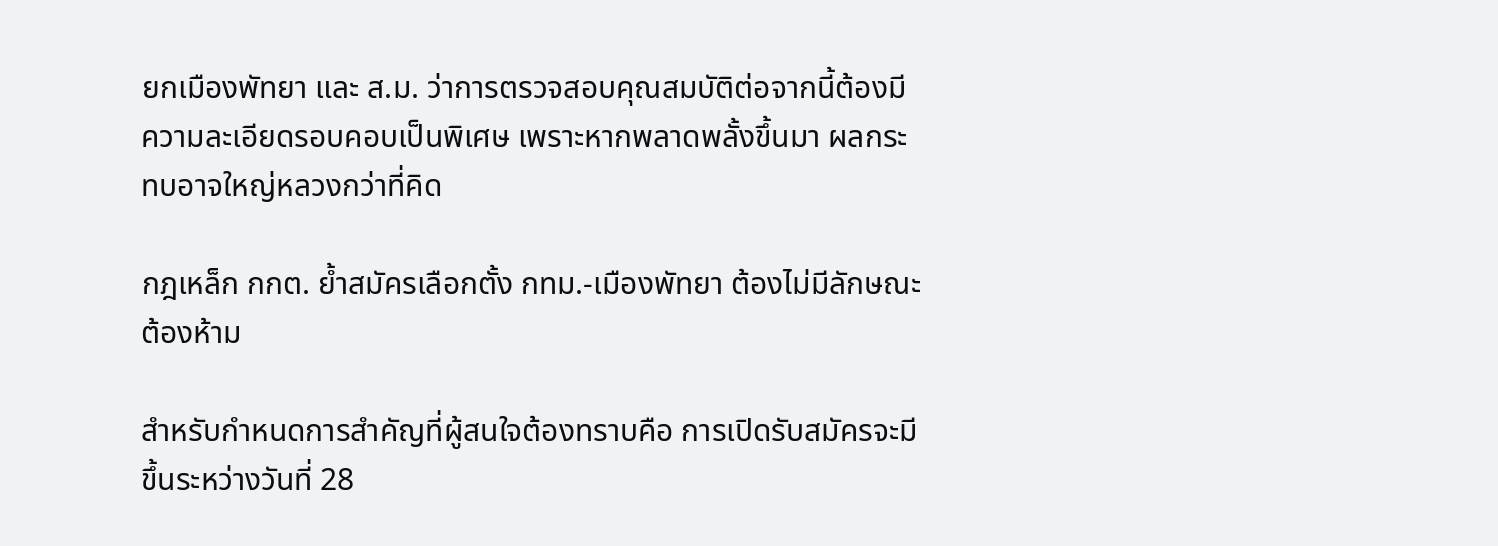ยกเมืองพัทยา และ ส.ม. ว่าการตรวจสอบคุณสมบัติต่อจากนี้ต้องมีความละเอียดรอบคอบเป็นพิเศษ เพราะหากพลาดพลั้งขึ้นมา ผลกระทบอาจใหญ่หลวงกว่าที่คิด

กฎเหล็ก กกต. ย้ำสมัครเลือกตั้ง กทม.-เมืองพัทยา ต้องไม่มีลักษณะต้องห้าม

สำหรับกำหนดการสำคัญที่ผู้สนใจต้องทราบคือ การเปิดรับสมัครจะมีขึ้นระหว่างวันที่ 28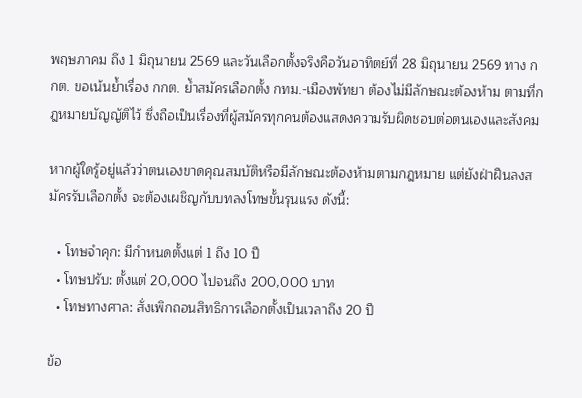พฤษภาคม ถึง 1 มิถุนายน 2569 และวันเลือกตั้งจริงคือวันอาทิตย์ที่ 28 มิถุนายน 2569 ทาง กกต. ขอเน้นย้ำเรื่อง กกต. ย้ำสมัครเลือกตั้ง กทม.-เมืองพัทยา ต้องไม่มีลักษณะต้องห้าม ตามที่กฎหมายบัญญัติไว้ ซึ่งถือเป็นเรื่องที่ผู้สมัครทุกคนต้องแสดงความรับผิดชอบต่อตนเองและสังคม

หากผู้ใดรู้อยู่แล้วว่าตนเองขาดคุณสมบัติหรือมีลักษณะต้องห้ามตามกฎหมาย แต่ยังฝ่าฝืนลงสมัครรับเลือกตั้ง จะต้องเผชิญกับบทลงโทษขั้นรุนแรง ดังนี้:

  • โทษจำคุก: มีกำหนดตั้งแต่ 1 ถึง 10 ปี
  • โทษปรับ: ตั้งแต่ 20,000 ไปจนถึง 200,000 บาท
  • โทษทางศาล: สั่งเพิกถอนสิทธิการเลือกตั้งเป็นเวลาถึง 20 ปี

ข้อ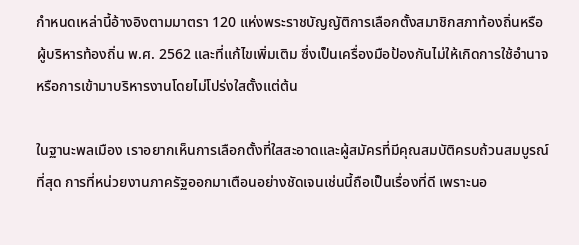กำหนดเหล่านี้อ้างอิงตามมาตรา 120 แห่งพระราชบัญญัติการเลือกตั้งสมาชิกสภาท้องถิ่นหรือผู้บริหารท้องถิ่น พ.ศ. 2562 และที่แก้ไขเพิ่มเติม ซึ่งเป็นเครื่องมือป้องกันไม่ให้เกิดการใช้อำนาจหรือการเข้ามาบริหารงานโดยไม่โปร่งใสตั้งแต่ต้น

ในฐานะพลเมือง เราอยากเห็นการเลือกตั้งที่ใสสะอาดและผู้สมัครที่มีคุณสมบัติครบถ้วนสมบูรณ์ที่สุด การที่หน่วยงานภาครัฐออกมาเตือนอย่างชัดเจนเช่นนี้ถือเป็นเรื่องที่ดี เพราะนอ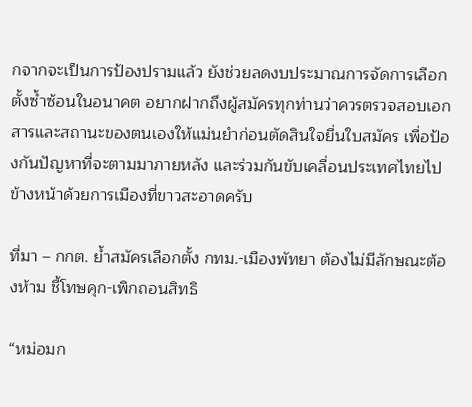กจากจะเป็นการป้องปรามแล้ว ยังช่วยลดงบประมาณการจัดการเลือกตั้งซ้ำซ้อนในอนาคต อยากฝากถึงผู้สมัครทุกท่านว่าควรตรวจสอบเอกสารและสถานะของตนเองให้แม่นยำก่อนตัดสินใจยื่นใบสมัคร เพื่อป้องกันปัญหาที่จะตามมาภายหลัง และร่วมกันขับเคลื่อนประเทศไทยไปข้างหน้าด้วยการเมืองที่ขาวสะอาดครับ

ที่มา – กกต. ย้ำสมัครเลือกตั้ง กทม.-เมืองพัทยา ต้องไม่มีลักษณะต้องห้าม ชี้โทษคุก-เพิกถอนสิทธิ

“หม่อมก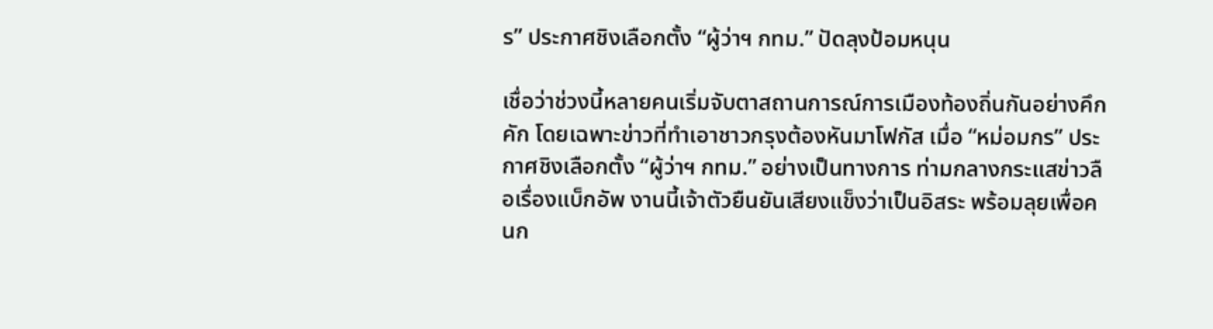ร” ประกาศชิงเลือกตั้ง “ผู้ว่าฯ กทม.” ปัดลุงป้อมหนุน

เชื่อว่าช่วงนี้หลายคนเริ่มจับตาสถานการณ์การเมืองท้องถิ่นกันอย่างคึกคัก โดยเฉพาะข่าวที่ทำเอาชาวกรุงต้องหันมาโฟกัส เมื่อ “หม่อมกร” ประกาศชิงเลือกตั้ง “ผู้ว่าฯ กทม.” อย่างเป็นทางการ ท่ามกลางกระแสข่าวลือเรื่องแบ็กอัพ งานนี้เจ้าตัวยืนยันเสียงแข็งว่าเป็นอิสระ พร้อมลุยเพื่อคนก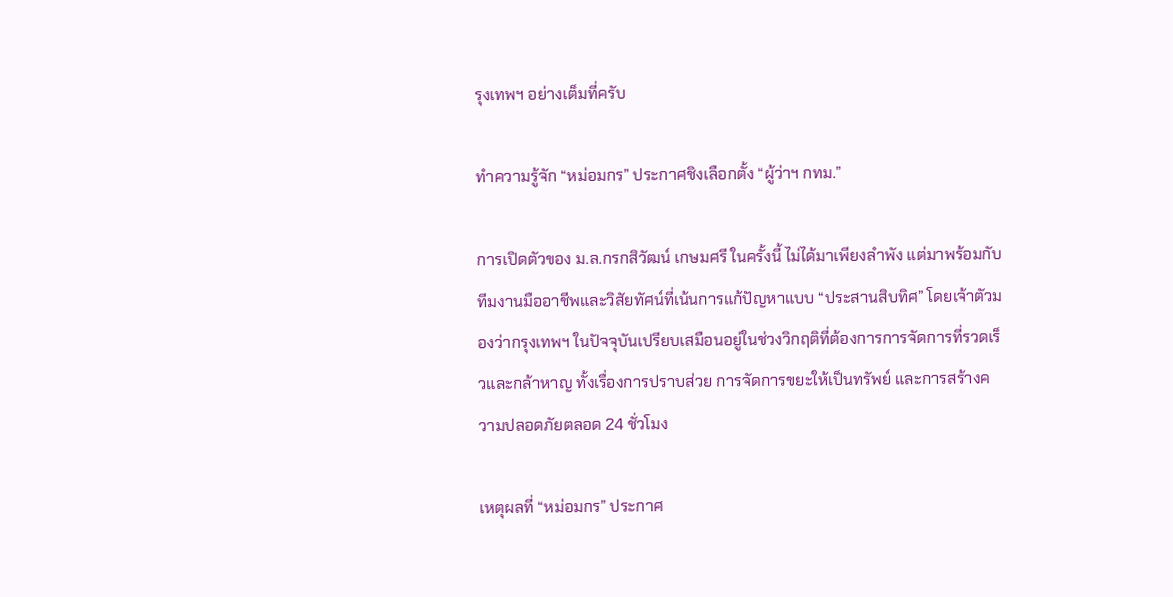รุงเทพฯ อย่างเต็มที่ครับ

ทำความรู้จัก “หม่อมกร” ประกาศชิงเลือกตั้ง “ผู้ว่าฯ กทม.”

การเปิดตัวของ ม.ล.กรกสิวัฒน์ เกษมศรี ในครั้งนี้ ไม่ได้มาเพียงลำพัง แต่มาพร้อมกับทีมงานมืออาชีพและวิสัยทัศน์ที่เน้นการแก้ปัญหาแบบ “ประสานสิบทิศ” โดยเจ้าตัวมองว่ากรุงเทพฯ ในปัจจุบันเปรียบเสมือนอยู่ในช่วงวิกฤติที่ต้องการการจัดการที่รวดเร็วและกล้าหาญ ทั้งเรื่องการปราบส่วย การจัดการขยะให้เป็นทรัพย์ และการสร้างความปลอดภัยตลอด 24 ชั่วโมง

เหตุผลที่ “หม่อมกร” ประกาศ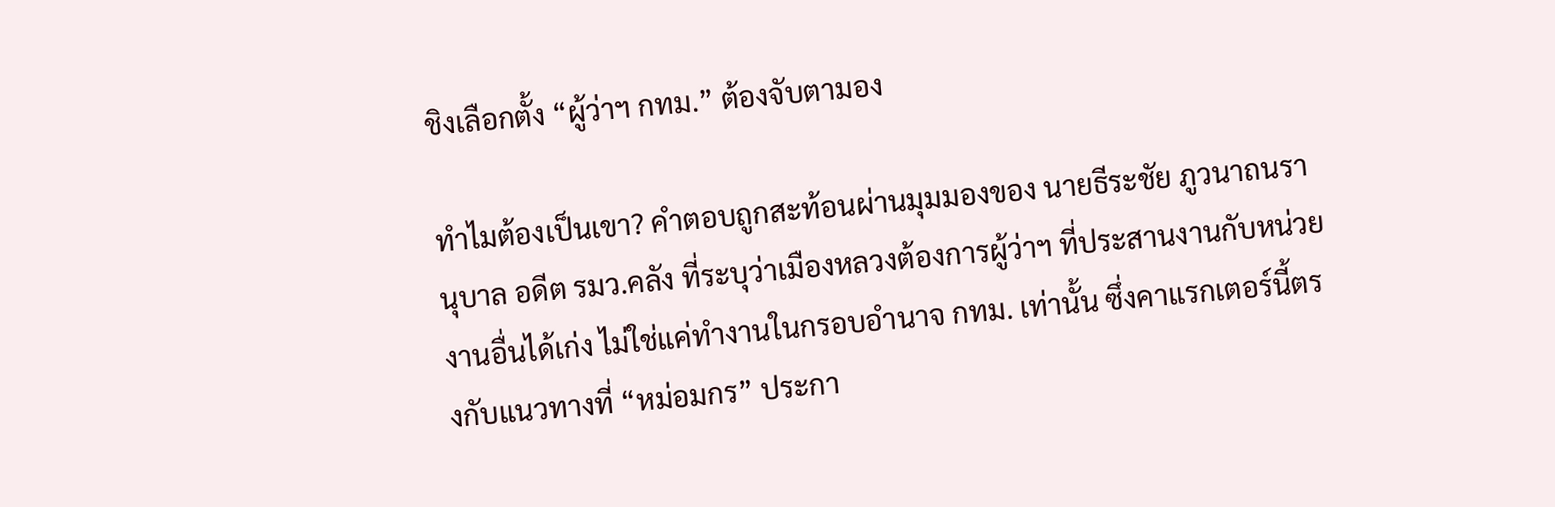ชิงเลือกตั้ง “ผู้ว่าฯ กทม.” ต้องจับตามอง

ทำไมต้องเป็นเขา? คำตอบถูกสะท้อนผ่านมุมมองของ นายธีระชัย ภูวนาถนรานุบาล อดีต รมว.คลัง ที่ระบุว่าเมืองหลวงต้องการผู้ว่าฯ ที่ประสานงานกับหน่วยงานอื่นได้เก่ง ไม่ใช่แค่ทำงานในกรอบอำนาจ กทม. เท่านั้น ซึ่งคาแรกเตอร์นี้ตรงกับแนวทางที่ “หม่อมกร” ประกา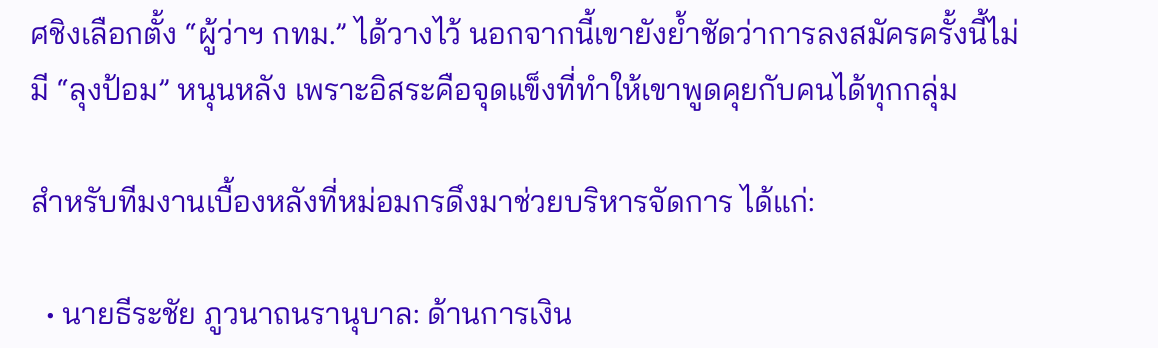ศชิงเลือกตั้ง “ผู้ว่าฯ กทม.” ได้วางไว้ นอกจากนี้เขายังย้ำชัดว่าการลงสมัครครั้งนี้ไม่มี “ลุงป้อม” หนุนหลัง เพราะอิสระคือจุดแข็งที่ทำให้เขาพูดคุยกับคนได้ทุกกลุ่ม

สำหรับทีมงานเบื้องหลังที่หม่อมกรดึงมาช่วยบริหารจัดการ ได้แก่:

  • นายธีระชัย ภูวนาถนรานุบาล: ด้านการเงิน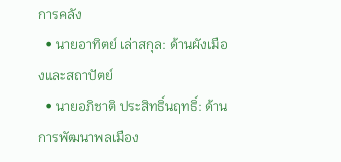การคลัง
  • นายอาทิตย์ เล่าสกุล: ด้านผังเมืองและสถาปัตย์
  • นายอภิชาติ ประสิทธิ์นฤทธิ์: ด้านการพัฒนาพลเมือง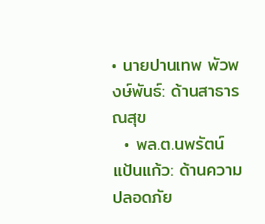• นายปานเทพ พัวพงษ์พันธ์: ด้านสาธารณสุข
  • พล.ต.นพรัตน์ แป้นแก้ว: ด้านความปลอดภัย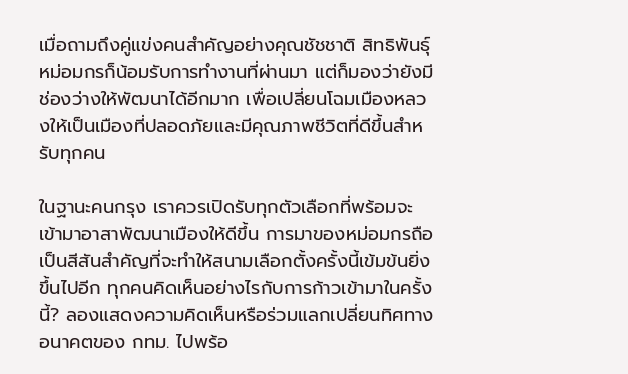เมื่อถามถึงคู่แข่งคนสำคัญอย่างคุณชัชชาติ สิทธิพันธุ์ หม่อมกรก็น้อมรับการทำงานที่ผ่านมา แต่ก็มองว่ายังมีช่องว่างให้พัฒนาได้อีกมาก เพื่อเปลี่ยนโฉมเมืองหลวงให้เป็นเมืองที่ปลอดภัยและมีคุณภาพชีวิตที่ดีขึ้นสำหรับทุกคน

ในฐานะคนกรุง เราควรเปิดรับทุกตัวเลือกที่พร้อมจะเข้ามาอาสาพัฒนาเมืองให้ดีขึ้น การมาของหม่อมกรถือเป็นสีสันสำคัญที่จะทำให้สนามเลือกตั้งครั้งนี้เข้มข้นยิ่งขึ้นไปอีก ทุกคนคิดเห็นอย่างไรกับการก้าวเข้ามาในครั้งนี้? ลองแสดงความคิดเห็นหรือร่วมแลกเปลี่ยนทิศทางอนาคตของ กทม. ไปพร้อ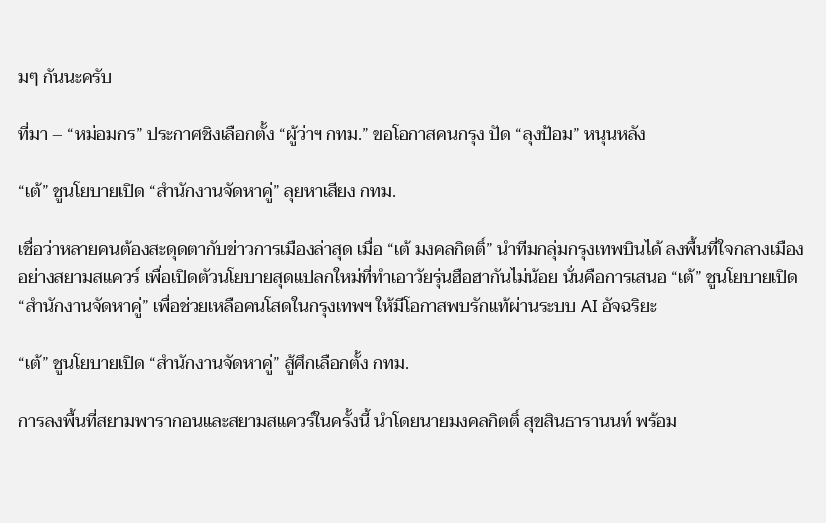มๆ กันนะครับ

ที่มา – “หม่อมกร” ประกาศชิงเลือกตั้ง “ผู้ว่าฯ กทม.” ขอโอกาสคนกรุง ปัด “ลุงป้อม” หนุนหลัง

“เต้” ชูนโยบายเปิด “สำนักงานจัดหาคู่” ลุยหาเสียง กทม.

เชื่อว่าหลายคนต้องสะดุดตากับข่าวการเมืองล่าสุด เมื่อ “เต้ มงคลกิตติ์” นำทีมกลุ่มกรุงเทพบินได้ ลงพื้นที่ใจกลางเมืองอย่างสยามสแควร์ เพื่อเปิดตัวนโยบายสุดแปลกใหม่ที่ทำเอาวัยรุ่นฮือฮากันไม่น้อย นั่นคือการเสนอ “เต้” ชูนโยบายเปิด “สำนักงานจัดหาคู่” เพื่อช่วยเหลือคนโสดในกรุงเทพฯ ให้มีโอกาสพบรักแท้ผ่านระบบ AI อัจฉริยะ

“เต้” ชูนโยบายเปิด “สำนักงานจัดหาคู่” สู้ศึกเลือกตั้ง กทม.

การลงพื้นที่สยามพารากอนและสยามสแควร์ในครั้งนี้ นำโดยนายมงคลกิตติ์ สุขสินธารานนท์ พร้อม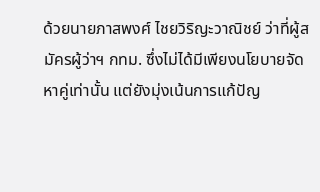ด้วยนายภาสพงศ์ ไชยวิริญะวาณิชย์ ว่าที่ผู้สมัครผู้ว่าฯ กทม. ซึ่งไม่ได้มีเพียงนโยบายจัดหาคู่เท่านั้น แต่ยังมุ่งเน้นการแก้ปัญ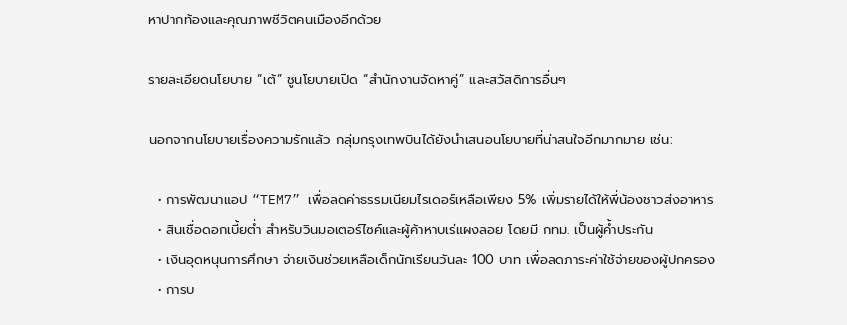หาปากท้องและคุณภาพชีวิตคนเมืองอีกด้วย

รายละเอียดนโยบาย “เต้” ชูนโยบายเปิด “สำนักงานจัดหาคู่” และสวัสดิการอื่นๆ

นอกจากนโยบายเรื่องความรักแล้ว กลุ่มกรุงเทพบินได้ยังนำเสนอนโยบายที่น่าสนใจอีกมากมาย เช่น:

  • การพัฒนาแอป “TEM7” เพื่อลดค่าธรรมเนียมไรเดอร์เหลือเพียง 5% เพิ่มรายได้ให้พี่น้องชาวส่งอาหาร
  • สินเชื่อดอกเบี้ยต่ำ สำหรับวินมอเตอร์ไซค์และผู้ค้าหาบเร่แผงลอย โดยมี กทม. เป็นผู้ค้ำประกัน
  • เงินอุดหนุนการศึกษา จ่ายเงินช่วยเหลือเด็กนักเรียนวันละ 100 บาท เพื่อลดภาระค่าใช้จ่ายของผู้ปกครอง
  • การบ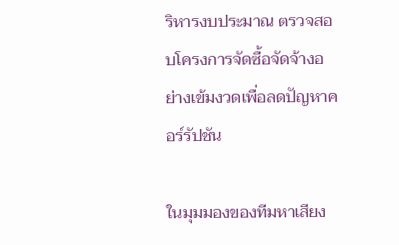ริหารงบประมาณ ตรวจสอบโครงการจัดซื้อจัดจ้างอย่างเข้มงวดเพื่อลดปัญหาคอร์รัปชัน

ในมุมมองของทีมหาเสียง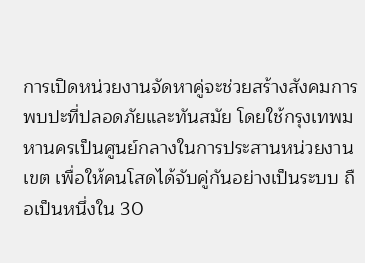การเปิดหน่วยงานจัดหาคู่จะช่วยสร้างสังคมการพบปะที่ปลอดภัยและทันสมัย โดยใช้กรุงเทพมหานครเป็นศูนย์กลางในการประสานหน่วยงานเขต เพื่อให้คนโสดได้จับคู่กันอย่างเป็นระบบ ถือเป็นหนึ่งใน 30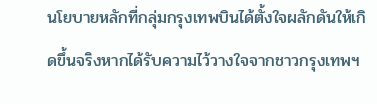นโยบายหลักที่กลุ่มกรุงเทพบินได้ตั้งใจผลักดันให้เกิดขึ้นจริงหากได้รับความไว้วางใจจากชาวกรุงเทพฯ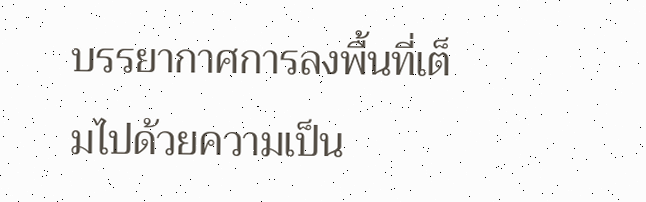บรรยากาศการลงพื้นที่เต็มไปด้วยความเป็น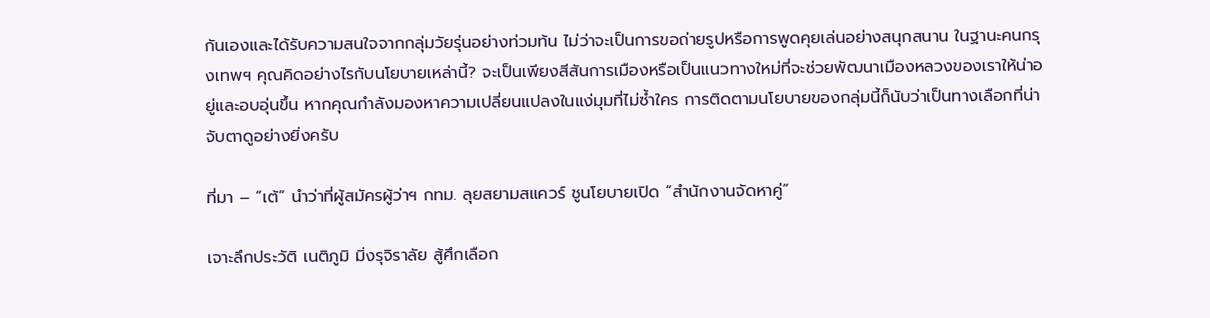กันเองและได้รับความสนใจจากกลุ่มวัยรุ่นอย่างท่วมท้น ไม่ว่าจะเป็นการขอถ่ายรูปหรือการพูดคุยเล่นอย่างสนุกสนาน ในฐานะคนกรุงเทพฯ คุณคิดอย่างไรกับนโยบายเหล่านี้? จะเป็นเพียงสีสันการเมืองหรือเป็นแนวทางใหม่ที่จะช่วยพัฒนาเมืองหลวงของเราให้น่าอยู่และอบอุ่นขึ้น หากคุณกำลังมองหาความเปลี่ยนแปลงในแง่มุมที่ไม่ซ้ำใคร การติดตามนโยบายของกลุ่มนี้ก็นับว่าเป็นทางเลือกที่น่าจับตาดูอย่างยิ่งครับ

ที่มา – “เต้” นำว่าที่ผู้สมัครผู้ว่าฯ กทม. ลุยสยามสแควร์ ชูนโยบายเปิด “สำนักงานจัดหาคู่”

เจาะลึกประวัติ เนติภูมิ มิ่งรุจิราลัย สู้ศึกเลือก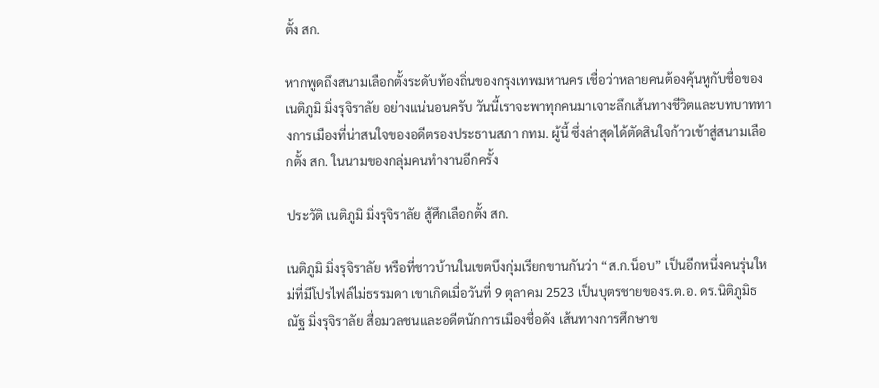ตั้ง สก.

หากพูดถึงสนามเลือกตั้งระดับท้องถิ่นของกรุงเทพมหานคร เชื่อว่าหลายคนต้องคุ้นหูกับชื่อของ เนติภูมิ มิ่งรุจิราลัย อย่างแน่นอนครับ วันนี้เราจะพาทุกคนมาเจาะลึกเส้นทางชีวิตและบทบาททางการเมืองที่น่าสนใจของอดีตรองประธานสภา กทม. ผู้นี้ ซึ่งล่าสุดได้ตัดสินใจก้าวเข้าสู่สนามเลือกตั้ง สก. ในนามของกลุ่มคนทำงานอีกครั้ง

ประวัติ เนติภูมิ มิ่งรุจิราลัย สู้ศึกเลือกตั้ง สก.

เนติภูมิ มิ่งรุจิราลัย หรือที่ชาวบ้านในเขตบึงกุ่มเรียกขานกันว่า “ส.ก.น็อบ” เป็นอีกหนึ่งคนรุ่นใหม่ที่มีโปรไฟล์ไม่ธรรมดา เขาเกิดเมื่อวันที่ 9 ตุลาคม 2523 เป็นบุตรชายของร.ต.อ. ดร.นิติภูมิธณัฐ มิ่งรุจิราลัย สื่อมวลชนและอดีตนักการเมืองชื่อดัง เส้นทางการศึกษาข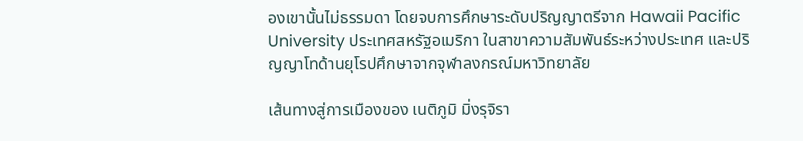องเขานั้นไม่ธรรมดา โดยจบการศึกษาระดับปริญญาตรีจาก Hawaii Pacific University ประเทศสหรัฐอเมริกา ในสาขาความสัมพันธ์ระหว่างประเทศ และปริญญาโทด้านยุโรปศึกษาจากจุฬาลงกรณ์มหาวิทยาลัย

เส้นทางสู่การเมืองของ เนติภูมิ มิ่งรุจิรา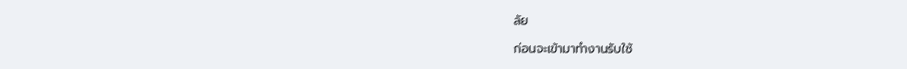ลัย

ก่อนจะเข้ามาทำงานรับใช้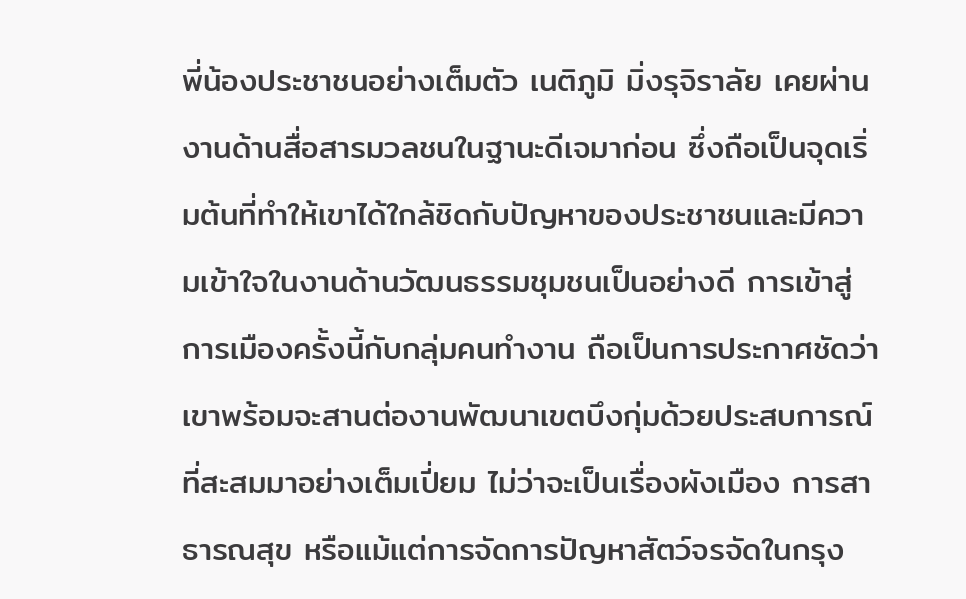พี่น้องประชาชนอย่างเต็มตัว เนติภูมิ มิ่งรุจิราลัย เคยผ่านงานด้านสื่อสารมวลชนในฐานะดีเจมาก่อน ซึ่งถือเป็นจุดเริ่มต้นที่ทำให้เขาได้ใกล้ชิดกับปัญหาของประชาชนและมีความเข้าใจในงานด้านวัฒนธรรมชุมชนเป็นอย่างดี การเข้าสู่การเมืองครั้งนี้กับกลุ่มคนทำงาน ถือเป็นการประกาศชัดว่าเขาพร้อมจะสานต่องานพัฒนาเขตบึงกุ่มด้วยประสบการณ์ที่สะสมมาอย่างเต็มเปี่ยม ไม่ว่าจะเป็นเรื่องผังเมือง การสาธารณสุข หรือแม้แต่การจัดการปัญหาสัตว์จรจัดในกรุง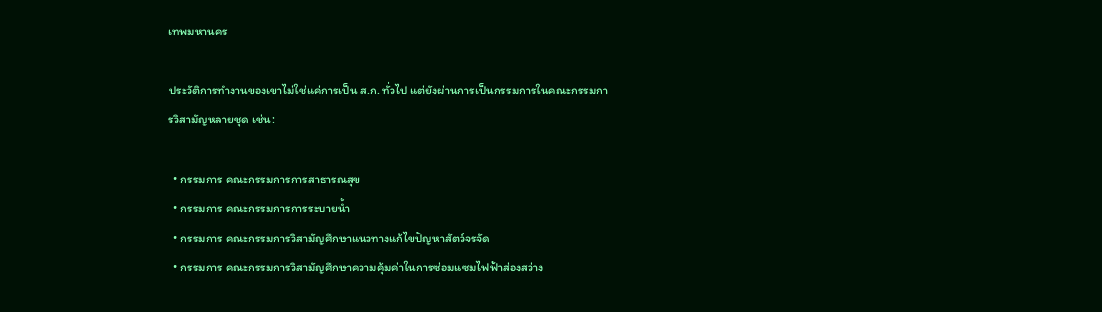เทพมหานคร

ประวัติการทำงานของเขาไม่ใช่แค่การเป็น ส.ก. ทั่วไป แต่ยังผ่านการเป็นกรรมการในคณะกรรมการวิสามัญหลายชุด เช่น:

  • กรรมการ คณะกรรมการการสาธารณสุข
  • กรรมการ คณะกรรมการการระบายน้ำ
  • กรรมการ คณะกรรมการวิสามัญศึกษาแนวทางแก้ไขปัญหาสัตว์จรจัด
  • กรรมการ คณะกรรมการวิสามัญศึกษาความคุ้มค่าในการซ่อมแซมไฟฟ้าส่องสว่าง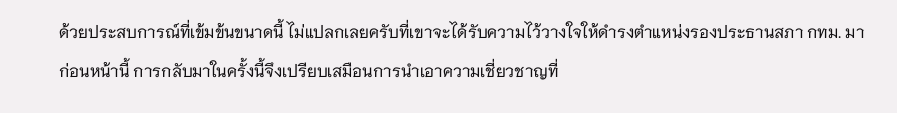ด้วยประสบการณ์ที่เข้มข้นขนาดนี้ ไม่แปลกเลยครับที่เขาจะได้รับความไว้วางใจให้ดำรงตำแหน่งรองประธานสภา กทม. มาก่อนหน้านี้ การกลับมาในครั้งนี้จึงเปรียบเสมือนการนำเอาความเชี่ยวชาญที่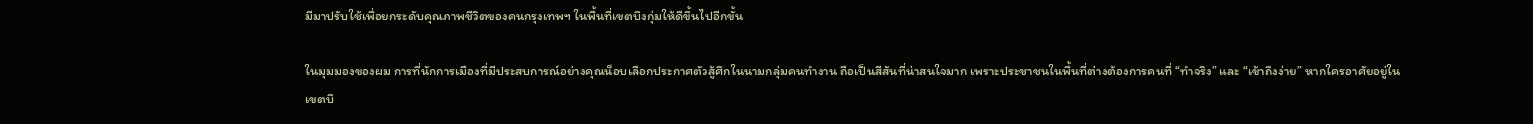มีมาปรับใช้เพื่อยกระดับคุณภาพชีวิตของคนกรุงเทพฯ ในพื้นที่เขตบึงกุ่มให้ดีขึ้นไปอีกขั้น

ในมุมมองของผม การที่นักการเมืองที่มีประสบการณ์อย่างคุณน็อบเลือกประกาศตัวสู้ศึกในนามกลุ่มคนทำงาน ถือเป็นสีสันที่น่าสนใจมาก เพราะประชาชนในพื้นที่ต่างต้องการคนที่ “ทำจริง” และ “เข้าถึงง่าย” หากใครอาศัยอยู่ในเขตบึ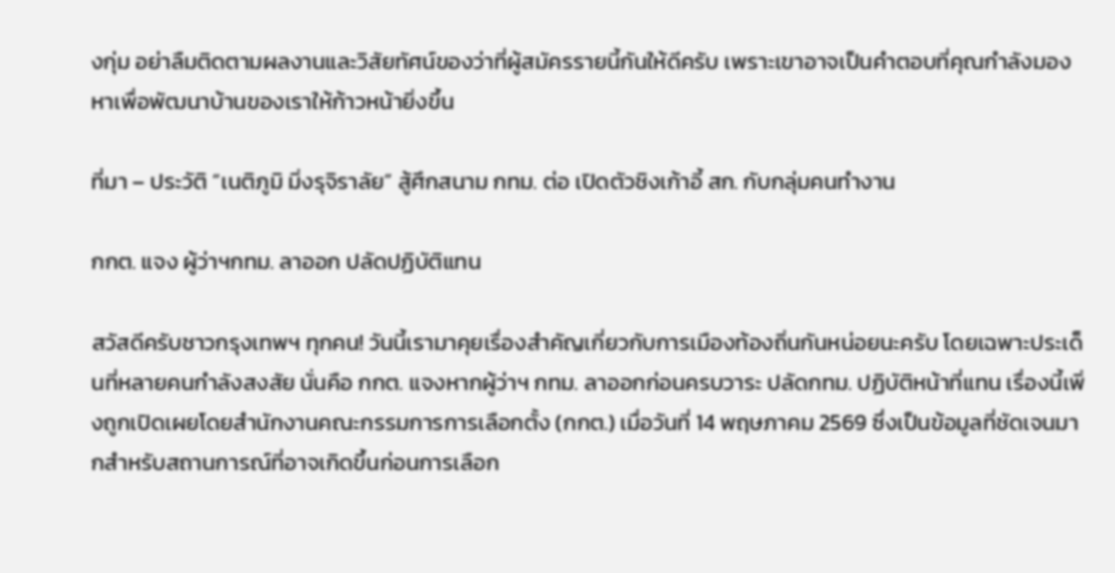งกุ่ม อย่าลืมติดตามผลงานและวิสัยทัศน์ของว่าที่ผู้สมัครรายนี้กันให้ดีครับ เพราะเขาอาจเป็นคำตอบที่คุณกำลังมองหาเพื่อพัฒนาบ้านของเราให้ก้าวหน้ายิ่งขึ้น

ที่มา – ประวัติ “เนติภูมิ มิ่งรุจิราลัย” สู้ศึกสนาม กทม. ต่อ เปิดตัวชิงเก้าอี้ สก. กับกลุ่มคนทำงาน

กกต. แจง ผู้ว่าฯกทม. ลาออก ปลัดปฏิบัติแทน

สวัสดีครับชาวกรุงเทพฯ ทุกคน! วันนี้เรามาคุยเรื่องสำคัญเกี่ยวกับการเมืองท้องถิ่นกันหน่อยนะครับ โดยเฉพาะประเด็นที่หลายคนกำลังสงสัย นั่นคือ กกต. แจงหากผู้ว่าฯ กทม. ลาออกก่อนครบวาระ ปลัดกทม. ปฏิบัติหน้าที่แทน เรื่องนี้เพิ่งถูกเปิดเผยโดยสำนักงานคณะกรรมการการเลือกตั้ง (กกต.) เมื่อวันที่ 14 พฤษภาคม 2569 ซึ่งเป็นข้อมูลที่ชัดเจนมากสำหรับสถานการณ์ที่อาจเกิดขึ้นก่อนการเลือก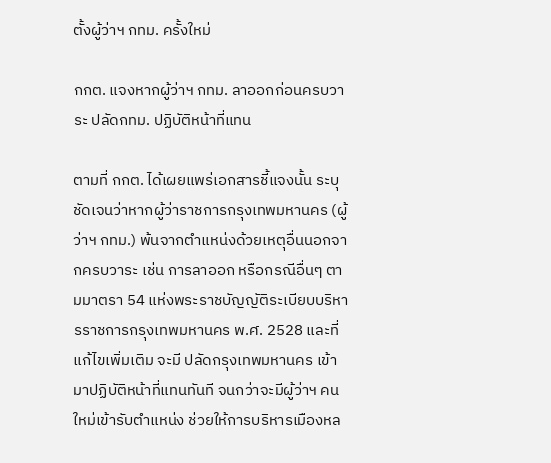ตั้งผู้ว่าฯ กทม. ครั้งใหม่

กกต. แจงหากผู้ว่าฯ กทม. ลาออกก่อนครบวาระ ปลัดกทม. ปฏิบัติหน้าที่แทน

ตามที่ กกต. ได้เผยแพร่เอกสารชี้แจงนั้น ระบุชัดเจนว่าหากผู้ว่าราชการกรุงเทพมหานคร (ผู้ว่าฯ กทม.) พ้นจากตำแหน่งด้วยเหตุอื่นนอกจากครบวาระ เช่น การลาออก หรือกรณีอื่นๆ ตามมาตรา 54 แห่งพระราชบัญญัติระเบียบบริหารราชการกรุงเทพมหานคร พ.ศ. 2528 และที่แก้ไขเพิ่มเติม จะมี ปลัดกรุงเทพมหานคร เข้ามาปฏิบัติหน้าที่แทนทันที จนกว่าจะมีผู้ว่าฯ คนใหม่เข้ารับตำแหน่ง ช่วยให้การบริหารเมืองหล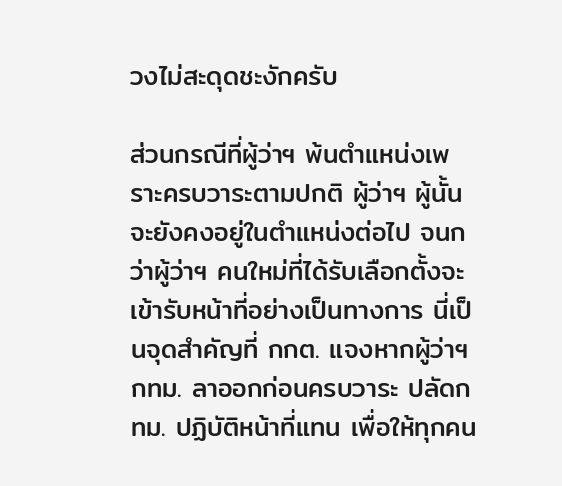วงไม่สะดุดชะงักครับ

ส่วนกรณีที่ผู้ว่าฯ พ้นตำแหน่งเพราะครบวาระตามปกติ ผู้ว่าฯ ผู้นั้นจะยังคงอยู่ในตำแหน่งต่อไป จนกว่าผู้ว่าฯ คนใหม่ที่ได้รับเลือกตั้งจะเข้ารับหน้าที่อย่างเป็นทางการ นี่เป็นจุดสำคัญที่ กกต. แจงหากผู้ว่าฯ กทม. ลาออกก่อนครบวาระ ปลัดกทม. ปฏิบัติหน้าที่แทน เพื่อให้ทุกคน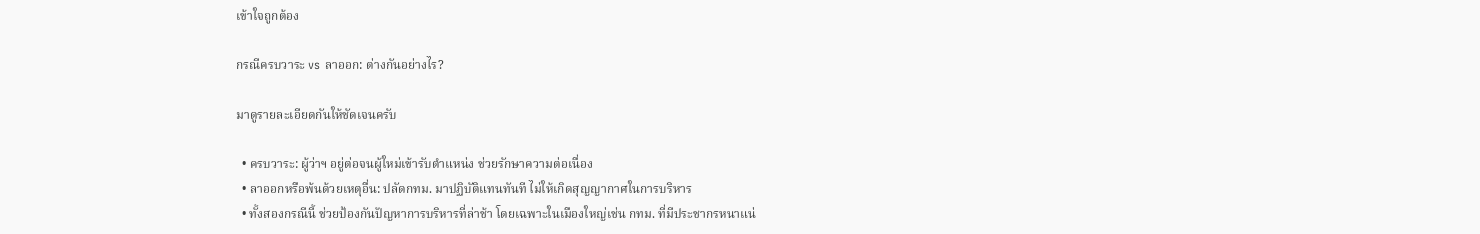เข้าใจถูกต้อง

กรณีครบวาระ vs ลาออก: ต่างกันอย่างไร?

มาดูรายละเอียดกันให้ชัดเจนครับ

  • ครบวาระ: ผู้ว่าฯ อยู่ต่อจนผู้ใหม่เข้ารับตำแหน่ง ช่วยรักษาความต่อเนื่อง
  • ลาออกหรือพ้นด้วยเหตุอื่น: ปลัดกทม. มาปฏิบัติแทนทันที ไม่ให้เกิดสุญญากาศในการบริหาร
  • ทั้งสองกรณีนี้ ช่วยป้องกันปัญหาการบริหารที่ล่าช้า โดยเฉพาะในเมืองใหญ่เช่น กทม. ที่มีประชากรหนาแน่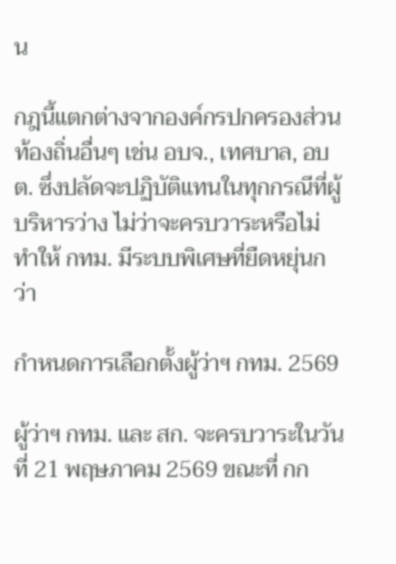น

กฎนี้แตกต่างจากองค์กรปกครองส่วนท้องถิ่นอื่นๆ เช่น อบจ., เทศบาล, อบต. ซึ่งปลัดจะปฏิบัติแทนในทุกกรณีที่ผู้บริหารว่าง ไม่ว่าจะครบวาระหรือไม่ ทำให้ กทม. มีระบบพิเศษที่ยืดหยุ่นกว่า

กำหนดการเลือกตั้งผู้ว่าฯ กทม. 2569

ผู้ว่าฯ กทม. และ สก. จะครบวาระในวันที่ 21 พฤษภาคม 2569 ขณะที่ กก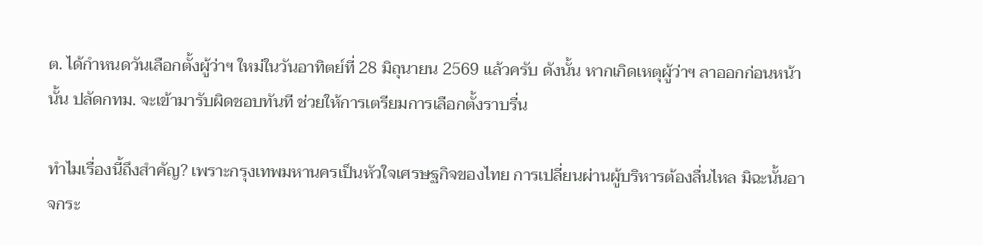ต. ได้กำหนดวันเลือกตั้งผู้ว่าฯ ใหม่ในวันอาทิตย์ที่ 28 มิถุนายน 2569 แล้วครับ ดังนั้น หากเกิดเหตุผู้ว่าฯ ลาออกก่อนหน้านั้น ปลัดกทม. จะเข้ามารับผิดชอบทันที ช่วยให้การเตรียมการเลือกตั้งราบรื่น

ทำไมเรื่องนี้ถึงสำคัญ? เพราะกรุงเทพมหานครเป็นหัวใจเศรษฐกิจของไทย การเปลี่ยนผ่านผู้บริหารต้องลื่นไหล มิฉะนั้นอาจกระ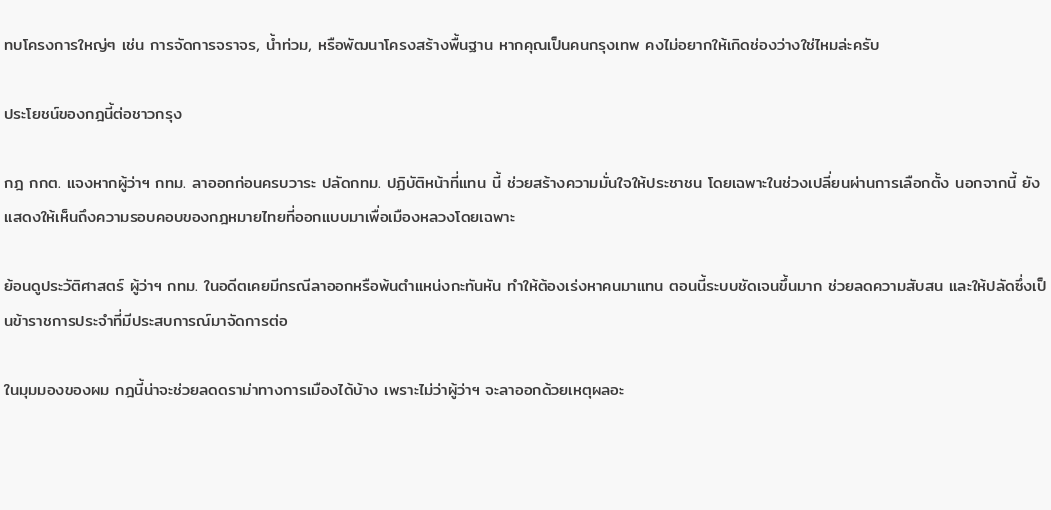ทบโครงการใหญ่ๆ เช่น การจัดการจราจร, น้ำท่วม, หรือพัฒนาโครงสร้างพื้นฐาน หากคุณเป็นคนกรุงเทพ คงไม่อยากให้เกิดช่องว่างใช่ไหมล่ะครับ

ประโยชน์ของกฎนี้ต่อชาวกรุง

กฎ กกต. แจงหากผู้ว่าฯ กทม. ลาออกก่อนครบวาระ ปลัดกทม. ปฏิบัติหน้าที่แทน นี้ ช่วยสร้างความมั่นใจให้ประชาชน โดยเฉพาะในช่วงเปลี่ยนผ่านการเลือกตั้ง นอกจากนี้ ยังแสดงให้เห็นถึงความรอบคอบของกฎหมายไทยที่ออกแบบมาเพื่อเมืองหลวงโดยเฉพาะ

ย้อนดูประวัติศาสตร์ ผู้ว่าฯ กทม. ในอดีตเคยมีกรณีลาออกหรือพ้นตำแหน่งกะทันหัน ทำให้ต้องเร่งหาคนมาแทน ตอนนี้ระบบชัดเจนขึ้นมาก ช่วยลดความสับสน และให้ปลัดซึ่งเป็นข้าราชการประจำที่มีประสบการณ์มาจัดการต่อ

ในมุมมองของผม กฎนี้น่าจะช่วยลดดราม่าทางการเมืองได้บ้าง เพราะไม่ว่าผู้ว่าฯ จะลาออกด้วยเหตุผลอะ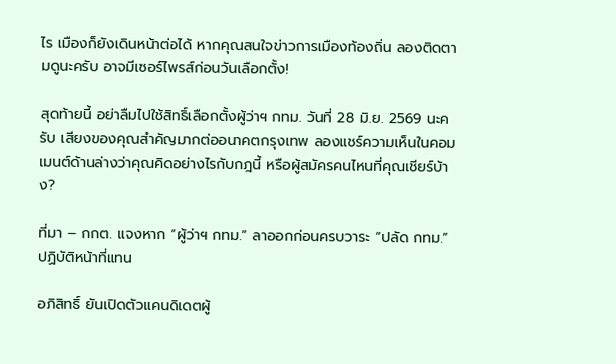ไร เมืองก็ยังเดินหน้าต่อได้ หากคุณสนใจข่าวการเมืองท้องถิ่น ลองติดตามดูนะครับ อาจมีเซอร์ไพรส์ก่อนวันเลือกตั้ง!

สุดท้ายนี้ อย่าลืมไปใช้สิทธิ์เลือกตั้งผู้ว่าฯ กทม. วันที่ 28 มิ.ย. 2569 นะครับ เสียงของคุณสำคัญมากต่ออนาคตกรุงเทพ ลองแชร์ความเห็นในคอมเมนต์ด้านล่างว่าคุณคิดอย่างไรกับกฎนี้ หรือผู้สมัครคนไหนที่คุณเชียร์บ้าง?

ที่มา – กกต. แจงหาก “ผู้ว่าฯ กทม.” ลาออกก่อนครบวาระ “ปลัด กทม.” ปฏิบัติหน้าที่แทน

อภิสิทธิ์ ยันเปิดตัวแคนดิเดตผู้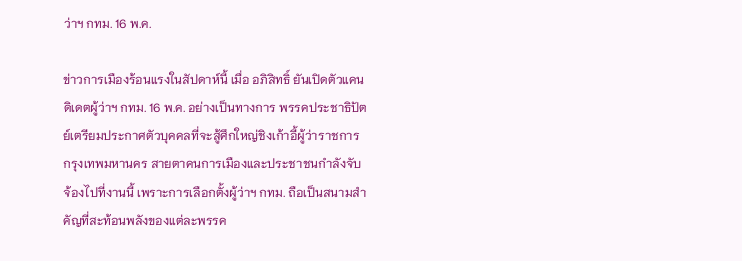ว่าฯ กทม. 16 พ.ค.

ข่าวการเมืองร้อนแรงในสัปดาห์นี้ เมื่อ อภิสิทธิ์ ยันเปิดตัวแคนดิเดตผู้ว่าฯ กทม. 16 พ.ค. อย่างเป็นทางการ พรรคประชาธิปัตย์เตรียมประกาศตัวบุคคลที่จะสู้ศึกใหญ่ชิงเก้าอี้ผู้ว่าราชการกรุงเทพมหานคร สายตาคนการเมืองและประชาชนกำลังจับจ้องไปที่งานนี้ เพราะการเลือกตั้งผู้ว่าฯ กทม. ถือเป็นสนามสำคัญที่สะท้อนพลังของแต่ละพรรค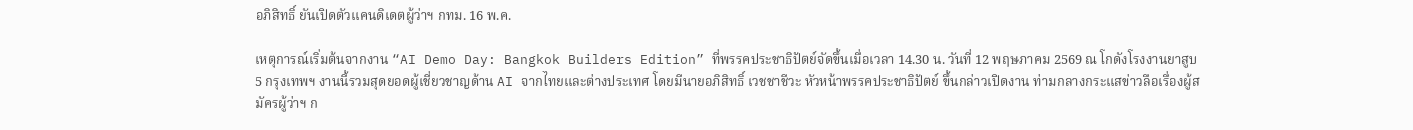อภิสิทธิ์ ยันเปิดตัวแคนดิเดตผู้ว่าฯ กทม. 16 พ.ค.

เหตุการณ์เริ่มต้นจากงาน “AI Demo Day: Bangkok Builders Edition” ที่พรรคประชาธิปัตย์จัดขึ้นเมื่อเวลา 14.30 น. วันที่ 12 พฤษภาคม 2569 ณ โกดังโรงงานยาสูบ 5 กรุงเทพฯ งานนี้รวมสุดยอดผู้เชี่ยวชาญด้าน AI จากไทยและต่างประเทศ โดยมีนายอภิสิทธิ์ เวชชาชีวะ หัวหน้าพรรคประชาธิปัตย์ ขึ้นกล่าวเปิดงาน ท่ามกลางกระแสข่าวลือเรื่องผู้สมัครผู้ว่าฯ ก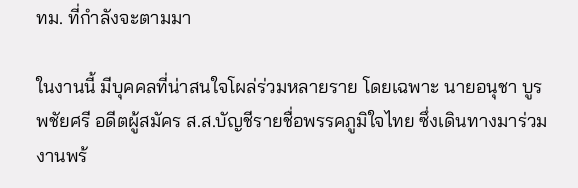ทม. ที่กำลังจะตามมา

ในงานนี้ มีบุคคลที่น่าสนใจโผล่ร่วมหลายราย โดยเฉพาะ นายอนุชา บูรพชัยศรี อดีตผู้สมัคร ส.ส.บัญชีรายชื่อพรรคภูมิใจไทย ซึ่งเดินทางมาร่วมงานพร้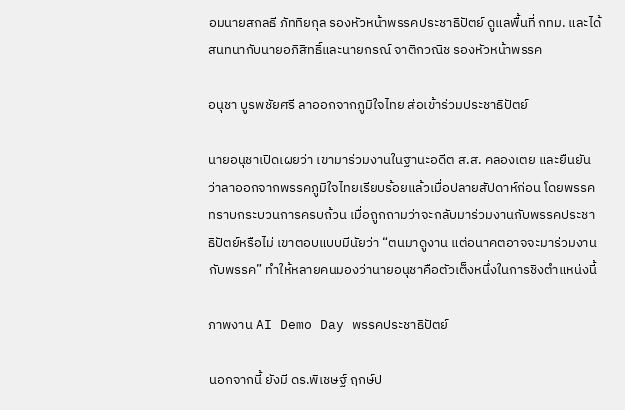อมนายสกลธี ภัททิยกุล รองหัวหน้าพรรคประชาธิปัตย์ ดูแลพื้นที่ กทม. และได้สนทนากับนายอภิสิทธิ์และนายกรณ์ จาติกวณิช รองหัวหน้าพรรค

อนุชา บูรพชัยศรี ลาออกจากภูมิใจไทย ส่อเข้าร่วมประชาธิปัตย์

นายอนุชาเปิดเผยว่า เขามาร่วมงานในฐานะอดีต ส.ส. คลองเตย และยืนยันว่าลาออกจากพรรคภูมิใจไทยเรียบร้อยแล้วเมื่อปลายสัปดาห์ก่อน โดยพรรคทราบกระบวนการครบถ้วน เมื่อถูกถามว่าจะกลับมาร่วมงานกับพรรคประชาธิปัตย์หรือไม่ เขาตอบแบบมีนัยว่า “ตนมาดูงาน แต่อนาคตอาจจะมาร่วมงานกับพรรค” ทำให้หลายคนมองว่านายอนุชาคือตัวเต็งหนึ่งในการชิงตำแหน่งนี้

ภาพงาน AI Demo Day พรรคประชาธิปัตย์

นอกจากนี้ ยังมี ดร.พิเชษฐ์ ฤกษ์ป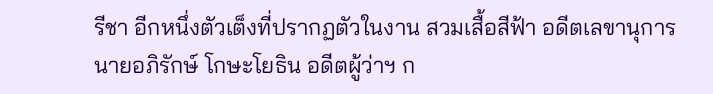รีชา อีกหนึ่งตัวเต็งที่ปรากฏตัวในงาน สวมเสื้อสีฟ้า อดีตเลขานุการนายอภิรักษ์ โกษะโยธิน อดีตผู้ว่าฯ ก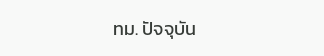ทม. ปัจจุบัน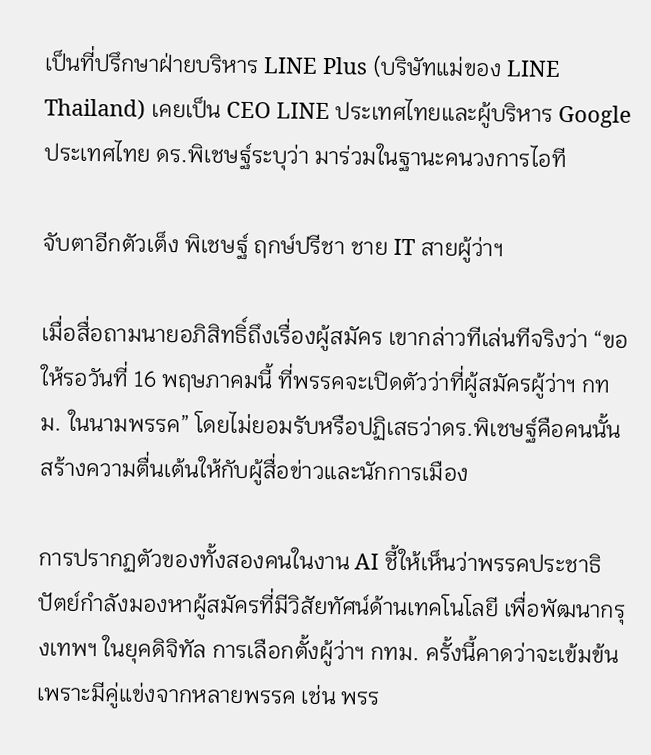เป็นที่ปรึกษาฝ่ายบริหาร LINE Plus (บริษัทแม่ของ LINE Thailand) เคยเป็น CEO LINE ประเทศไทยและผู้บริหาร Google ประเทศไทย ดร.พิเชษฐ์ระบุว่า มาร่วมในฐานะคนวงการไอที

จับตาอีกตัวเต็ง พิเชษฐ์ ฤกษ์ปรีชา ชาย IT สายผู้ว่าฯ

เมื่อสื่อถามนายอภิสิทธิ์ถึงเรื่องผู้สมัคร เขากล่าวทีเล่นทีจริงว่า “ขอให้รอวันที่ 16 พฤษภาคมนี้ ที่พรรคจะเปิดตัวว่าที่ผู้สมัครผู้ว่าฯ กทม. ในนามพรรค” โดยไม่ยอมรับหรือปฏิเสธว่าดร.พิเชษฐ์คือคนนั้น สร้างความตื่นเต้นให้กับผู้สื่อข่าวและนักการเมือง

การปรากฏตัวของทั้งสองคนในงาน AI ชี้ให้เห็นว่าพรรคประชาธิปัตย์กำลังมองหาผู้สมัครที่มีวิสัยทัศน์ด้านเทคโนโลยี เพื่อพัฒนากรุงเทพฯ ในยุคดิจิทัล การเลือกตั้งผู้ว่าฯ กทม. ครั้งนี้คาดว่าจะเข้มข้น เพราะมีคู่แข่งจากหลายพรรค เช่น พรร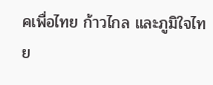คเพื่อไทย ก้าวไกล และภูมิใจไทย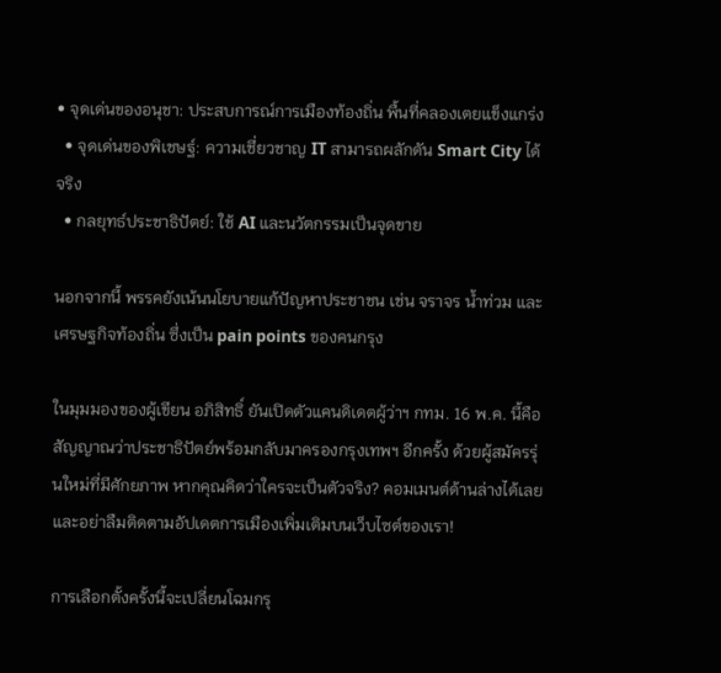• จุดเด่นของอนุชา: ประสบการณ์การเมืองท้องถิ่น พื้นที่คลองเตยแข็งแกร่ง
  • จุดเด่นของพิเชษฐ์: ความเชี่ยวชาญ IT สามารถผลักดัน Smart City ได้จริง
  • กลยุทธ์ประชาธิปัตย์: ใช้ AI และนวัตกรรมเป็นจุดขาย

นอกจากนี้ พรรคยังเน้นนโยบายแก้ปัญหาประชาชน เช่น จราจร น้ำท่วม และเศรษฐกิจท้องถิ่น ซึ่งเป็น pain points ของคนกรุง

ในมุมมองของผู้เขียน อภิสิทธิ์ ยันเปิดตัวแคนดิเดตผู้ว่าฯ กทม. 16 พ.ค. นี้คือสัญญาณว่าประชาธิปัตย์พร้อมกลับมาครองกรุงเทพฯ อีกครั้ง ด้วยผู้สมัครรุ่นใหม่ที่มีศักยภาพ หากคุณคิดว่าใครจะเป็นตัวจริง? คอมเมนต์ด้านล่างได้เลย และอย่าลืมติดตามอัปเดตการเมืองเพิ่มเติมบนเว็บไซต์ของเรา!

การเลือกตั้งครั้งนี้จะเปลี่ยนโฉมกรุ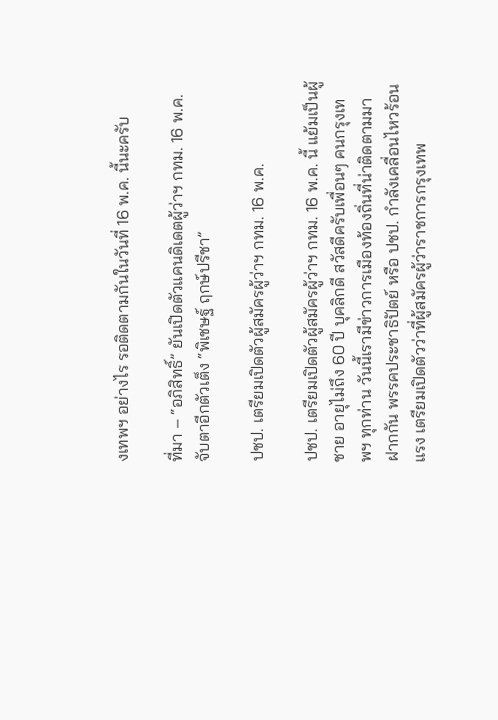งเทพฯ อย่างไร รอติดตามกันในวันที่ 16 พ.ค. นี้นะครับ

ที่มา – “อภิสิทธิ์” ยันเปิดตัวแคนดิเดตผู้ว่าฯ กทม. 16 พ.ค. จับตาอีกตัวเต็ง “พิเชษฐ์ ฤกษ์ปรีชา”

ปชป. เตรียมเปิดตัวผู้สมัครผู้ว่าฯ กทม. 16 พ.ค.

ปชป. เตรียมเปิดตัวผู้สมัครผู้ว่าฯ กทม. 16 พ.ค. นี้ แย้มเป็นผู้ชาย อายุไม่ถึง 60 ปี บุคลิกดี สวัสดีครับเพื่อนๆ คนกรุงเทพฯ ทุกท่าน วันนี้เรามีข่าวการเมืองท้องถิ่นที่น่าติดตามมาฝากกัน พรรคประชาธิปัตย์ หรือ ปชป. กำลังเคลื่อนไหวร้อนแรง เตรียมเปิดตัวว่าที่ผู้สมัครผู้ว่าราชการกรุงเทพ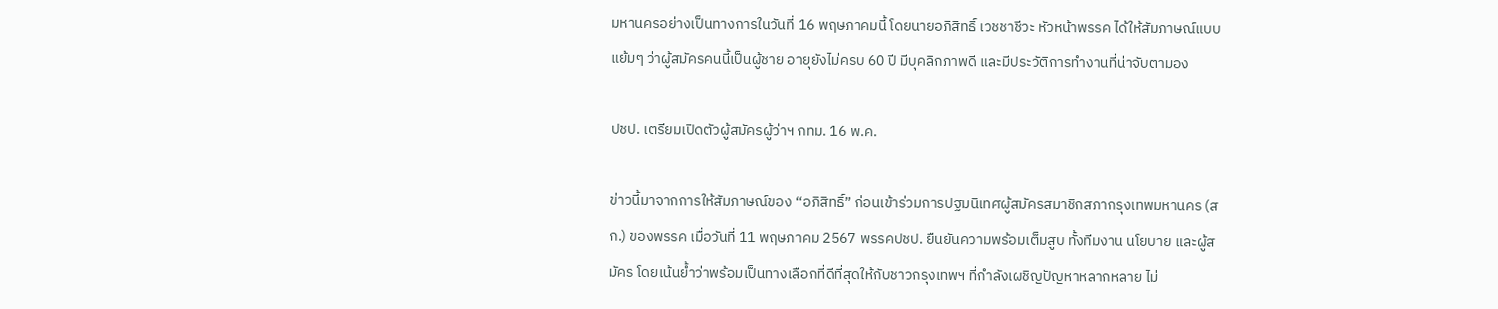มหานครอย่างเป็นทางการในวันที่ 16 พฤษภาคมนี้ โดยนายอภิสิทธิ์ เวชชาชีวะ หัวหน้าพรรค ได้ให้สัมภาษณ์แบบแย้มๆ ว่าผู้สมัครคนนี้เป็นผู้ชาย อายุยังไม่ครบ 60 ปี มีบุคลิกภาพดี และมีประวัติการทำงานที่น่าจับตามอง

ปชป. เตรียมเปิดตัวผู้สมัครผู้ว่าฯ กทม. 16 พ.ค.

ข่าวนี้มาจากการให้สัมภาษณ์ของ “อภิสิทธิ์” ก่อนเข้าร่วมการปฐมนิเทศผู้สมัครสมาชิกสภากรุงเทพมหานคร (สก.) ของพรรค เมื่อวันที่ 11 พฤษภาคม 2567 พรรคปชป. ยืนยันความพร้อมเต็มสูบ ทั้งทีมงาน นโยบาย และผู้สมัคร โดยเน้นย้ำว่าพร้อมเป็นทางเลือกที่ดีที่สุดให้กับชาวกรุงเทพฯ ที่กำลังเผชิญปัญหาหลากหลาย ไม่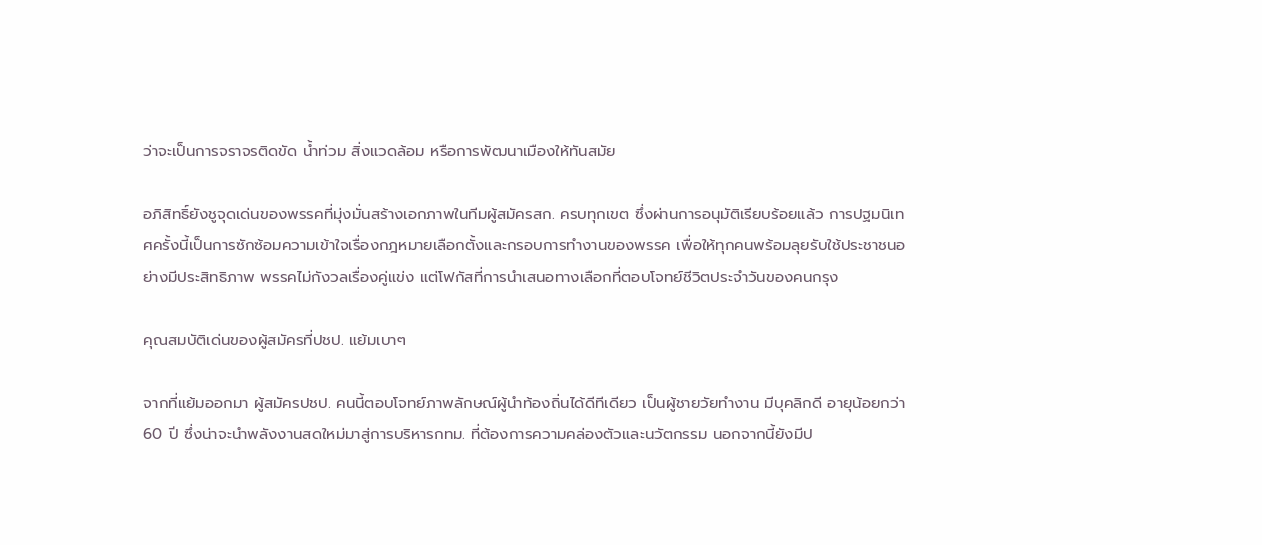ว่าจะเป็นการจราจรติดขัด น้ำท่วม สิ่งแวดล้อม หรือการพัฒนาเมืองให้ทันสมัย

อภิสิทธิ์ยังชูจุดเด่นของพรรคที่มุ่งมั่นสร้างเอกภาพในทีมผู้สมัครสก. ครบทุกเขต ซึ่งผ่านการอนุมัติเรียบร้อยแล้ว การปฐมนิเทศครั้งนี้เป็นการซักซ้อมความเข้าใจเรื่องกฎหมายเลือกตั้งและกรอบการทำงานของพรรค เพื่อให้ทุกคนพร้อมลุยรับใช้ประชาชนอย่างมีประสิทธิภาพ พรรคไม่กังวลเรื่องคู่แข่ง แต่โฟกัสที่การนำเสนอทางเลือกที่ตอบโจทย์ชีวิตประจำวันของคนกรุง

คุณสมบัติเด่นของผู้สมัครที่ปชป. แย้มเบาๆ

จากที่แย้มออกมา ผู้สมัครปชป. คนนี้ตอบโจทย์ภาพลักษณ์ผู้นำท้องถิ่นได้ดีทีเดียว เป็นผู้ชายวัยทำงาน มีบุคลิกดี อายุน้อยกว่า 60 ปี ซึ่งน่าจะนำพลังงานสดใหม่มาสู่การบริหารกทม. ที่ต้องการความคล่องตัวและนวัตกรรม นอกจากนี้ยังมีป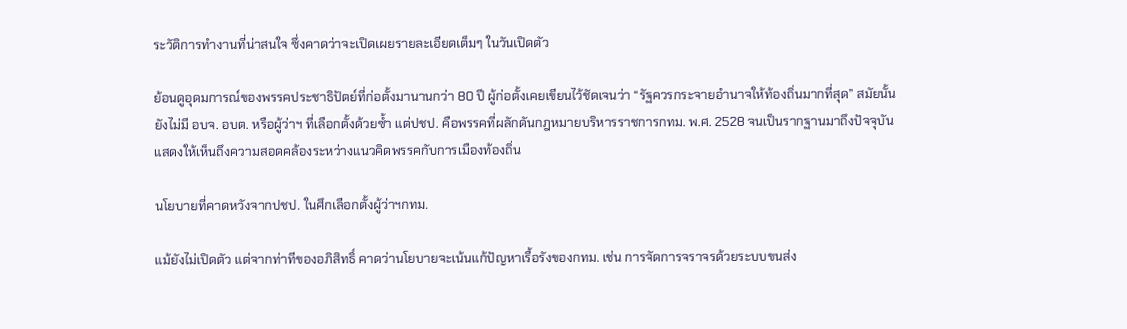ระวัติการทำงานที่น่าสนใจ ซึ่งคาดว่าจะเปิดเผยรายละเอียดเต็มๆ ในวันเปิดตัว

ย้อนดูอุดมการณ์ของพรรคประชาธิปัตย์ที่ก่อตั้งมานานกว่า 80 ปี ผู้ก่อตั้งเคยเขียนไว้ชัดเจนว่า “รัฐควรกระจายอำนาจให้ท้องถิ่นมากที่สุด” สมัยนั้นยังไม่มี อบจ. อบต. หรือผู้ว่าฯ ที่เลือกตั้งด้วยซ้ำ แต่ปชป. คือพรรคที่ผลักดันกฎหมายบริหารราชการกทม. พ.ศ. 2528 จนเป็นรากฐานมาถึงปัจจุบัน แสดงให้เห็นถึงความสอดคล้องระหว่างแนวคิดพรรคกับการเมืองท้องถิ่น

นโยบายที่คาดหวังจากปชป. ในศึกเลือกตั้งผู้ว่าฯกทม.

แม้ยังไม่เปิดตัว แต่จากท่าทีของอภิสิทธิ์ คาดว่านโยบายจะเน้นแก้ปัญหาเรื้อรังของกทม. เช่น การจัดการจราจรด้วยระบบขนส่ง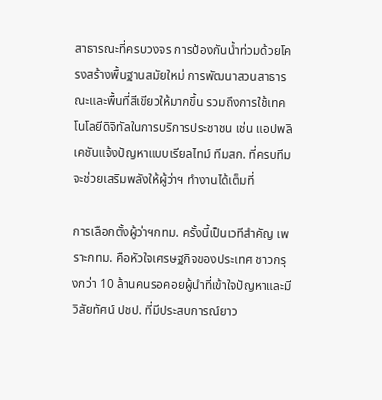สาธารณะที่ครบวงจร การป้องกันน้ำท่วมด้วยโครงสร้างพื้นฐานสมัยใหม่ การพัฒนาสวนสาธารณะและพื้นที่สีเขียวให้มากขึ้น รวมถึงการใช้เทคโนโลยีดิจิทัลในการบริการประชาชน เช่น แอปพลิเคชันแจ้งปัญหาแบบเรียลไทม์ ทีมสก. ที่ครบทีมจะช่วยเสริมพลังให้ผู้ว่าฯ ทำงานได้เต็มที่

การเลือกตั้งผู้ว่าฯกทม. ครั้งนี้เป็นเวทีสำคัญ เพราะกทม. คือหัวใจเศรษฐกิจของประเทศ ชาวกรุงกว่า 10 ล้านคนรอคอยผู้นำที่เข้าใจปัญหาและมีวิสัยทัศน์ ปชป. ที่มีประสบการณ์ยาว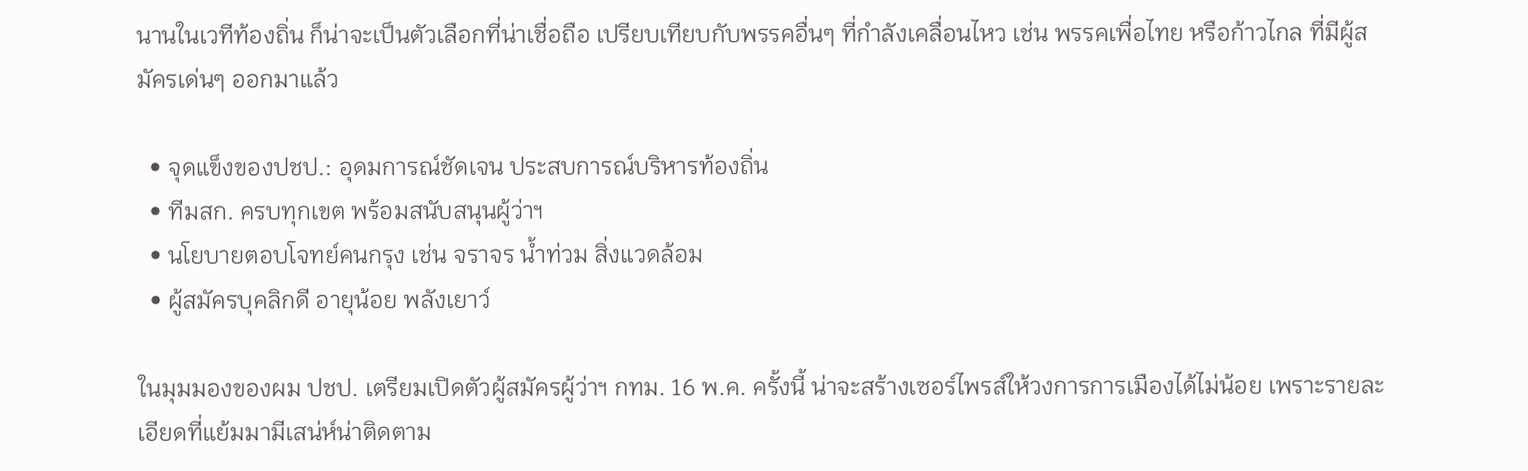นานในเวทีท้องถิ่น ก็น่าจะเป็นตัวเลือกที่น่าเชื่อถือ เปรียบเทียบกับพรรคอื่นๆ ที่กำลังเคลื่อนไหว เช่น พรรคเพื่อไทย หรือก้าวไกล ที่มีผู้สมัครเด่นๆ ออกมาแล้ว

  • จุดแข็งของปชป.: อุดมการณ์ชัดเจน ประสบการณ์บริหารท้องถิ่น
  • ทีมสก. ครบทุกเขต พร้อมสนับสนุนผู้ว่าฯ
  • นโยบายตอบโจทย์คนกรุง เช่น จราจร น้ำท่วม สิ่งแวดล้อม
  • ผู้สมัครบุคลิกดี อายุน้อย พลังเยาว์

ในมุมมองของผม ปชป. เตรียมเปิดตัวผู้สมัครผู้ว่าฯ กทม. 16 พ.ค. ครั้งนี้ น่าจะสร้างเซอร์ไพรส์ให้วงการการเมืองได้ไม่น้อย เพราะรายละเอียดที่แย้มมามีเสน่ห์น่าติดตาม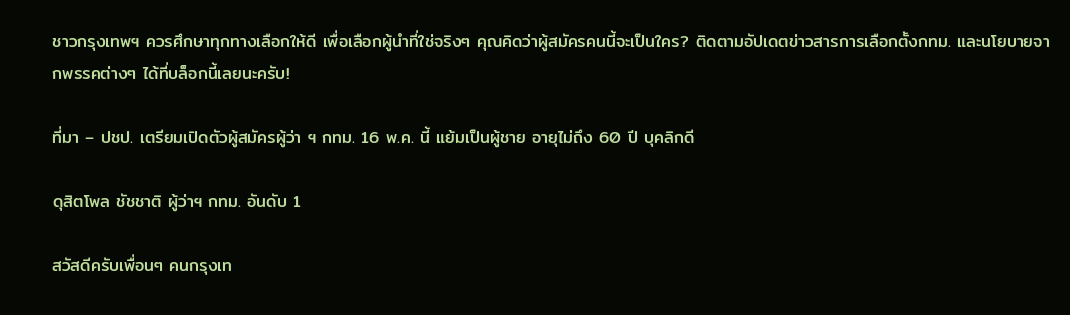ชาวกรุงเทพฯ ควรศึกษาทุกทางเลือกให้ดี เพื่อเลือกผู้นำที่ใช่จริงๆ คุณคิดว่าผู้สมัครคนนี้จะเป็นใคร? ติดตามอัปเดตข่าวสารการเลือกตั้งกทม. และนโยบายจากพรรคต่างๆ ได้ที่บล็อกนี้เลยนะครับ!

ที่มา – ปชป. เตรียมเปิดตัวผู้สมัครผู้ว่า ฯ กทม. 16 พ.ค. นี้ แย้มเป็นผู้ชาย อายุไม่ถึง 60 ปี บุคลิกดี

ดุสิตโพล ชัชชาติ ผู้ว่าฯ กทม. อันดับ 1

สวัสดีครับเพื่อนๆ คนกรุงเท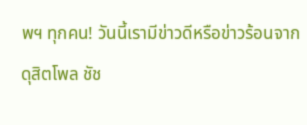พฯ ทุกคน! วันนี้เรามีข่าวดีหรือข่าวร้อนจาก ดุสิตโพล ชัช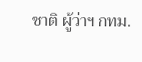ชาติ ผู้ว่าฯ กทม.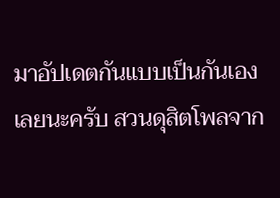มาอัปเดตกันแบบเป็นกันเองเลยนะครับ สวนดุสิตโพลจาก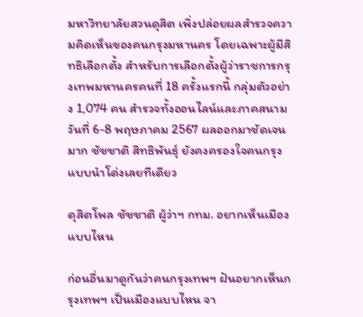มหาวิทยาลัยสวนดุสิต เพิ่งปล่อยผลสำรวจความคิดเห็นของคนกรุงมหานคร โดยเฉพาะผู้มีสิทธิเลือกตั้ง สำหรับการเลือกตั้งผู้ว่าราชการกรุงเทพมหานครคนที่ 18 ครั้งแรกนี้ กลุ่มตัวอย่าง 1,074 คน สำรวจทั้งออนไลน์และภาคสนาม วันที่ 6-8 พฤษภาคม 2567 ผลออกมาชัดเจนมาก ชัชชาติ สิทธิพันธุ์ ยังคงครองใจคนกรุงแบบนำโด่งเลยทีเดียว

ดุสิตโพล ชัชชาติ ผู้ว่าฯ กทม. อยากเห็นเมืองแบบไหน

ก่อนอื่นมาดูกันว่าคนกรุงเทพฯ ฝันอยากเห็นกรุงเทพฯ เป็นเมืองแบบไหน จา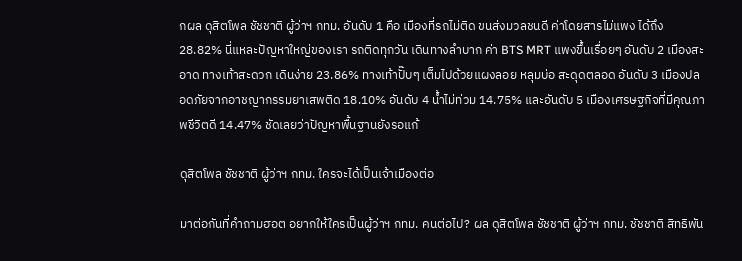กผล ดุสิตโพล ชัชชาติ ผู้ว่าฯ กทม. อันดับ 1 คือ เมืองที่รถไม่ติด ขนส่งมวลชนดี ค่าโดยสารไม่แพง ได้ถึง 28.82% นี่แหละปัญหาใหญ่ของเรา รถติดทุกวัน เดินทางลำบาก ค่า BTS MRT แพงขึ้นเรื่อยๆ อันดับ 2 เมืองสะอาด ทางเท้าสะดวก เดินง่าย 23.86% ทางเท้าปั๊บๆ เต็มไปด้วยแผงลอย หลุมบ่อ สะดุดตลอด อันดับ 3 เมืองปลอดภัยจากอาชญากรรมยาเสพติด 18.10% อันดับ 4 น้ำไม่ท่วม 14.75% และอันดับ 5 เมืองเศรษฐกิจที่มีคุณภาพชีวิตดี 14.47% ชัดเลยว่าปัญหาพื้นฐานยังรอแก้

ดุสิตโพล ชัชชาติ ผู้ว่าฯ กทม. ใครจะได้เป็นเจ้าเมืองต่อ

มาต่อกันที่คำถามฮอต อยากให้ใครเป็นผู้ว่าฯ กทม. คนต่อไป? ผล ดุสิตโพล ชัชชาติ ผู้ว่าฯ กทม. ชัชชาติ สิทธิพัน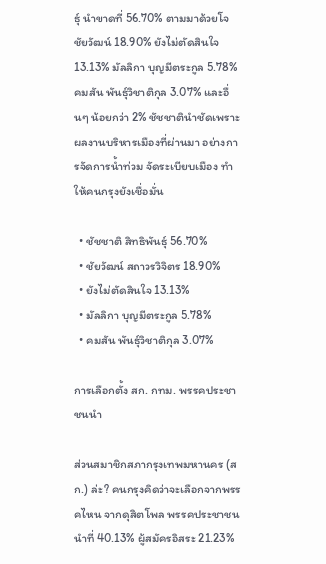ธุ์ นำขาดที่ 56.70% ตามมาด้วยโจ ชัยวัฒน์ 18.90% ยังไม่ตัดสินใจ 13.13% มัลลิกา บุญมีตระกูล 5.78% คมสัน พันธุ์วิชาติกุล 3.07% และอื่นๆ น้อยกว่า 2% ชัชชาตินำชัดเพราะผลงานบริหารเมืองที่ผ่านมา อย่างการจัดการน้ำท่วม จัดระเบียบเมือง ทำให้คนกรุงยังเชื่อมั่น

  • ชัชชาติ สิทธิพันธุ์ 56.70%
  • ชัยวัฒน์ สถาวรวิจิตร 18.90%
  • ยังไม่ตัดสินใจ 13.13%
  • มัลลิกา บุญมีตระกูล 5.78%
  • คมสัน พันธุ์วิชาติกุล 3.07%

การเลือกตั้ง สก. กทม. พรรคประชาชนนำ

ส่วนสมาชิกสภากรุงเทพมหานคร (สก.) ล่ะ? คนกรุงคิดว่าจะเลือกจากพรรคไหน จากดุสิตโพล พรรคประชาชนนำที่ 40.13% ผู้สมัครอิสระ 21.23%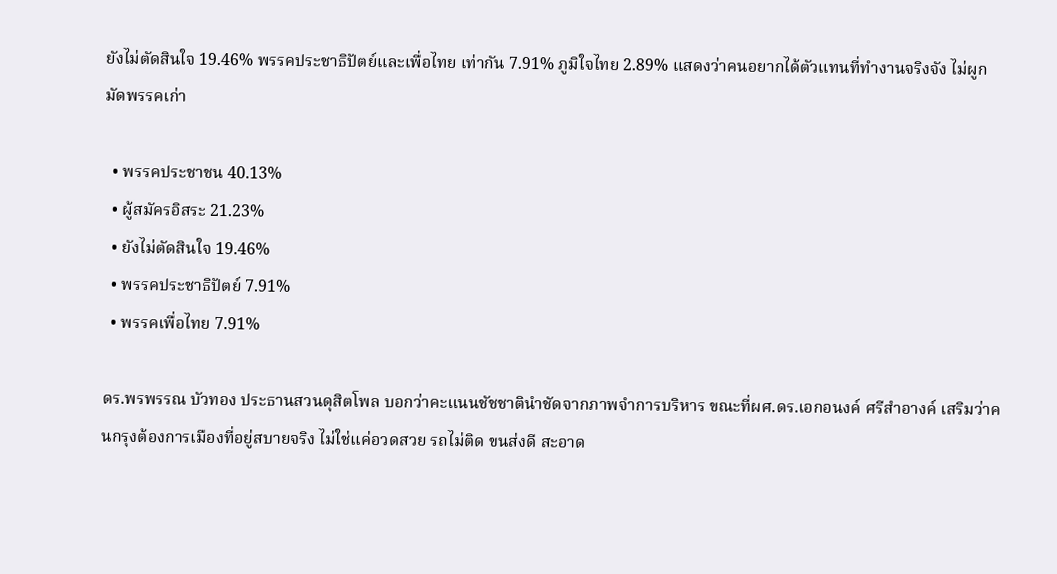ยังไม่ตัดสินใจ 19.46% พรรคประชาธิปัตย์และเพื่อไทย เท่ากัน 7.91% ภูมิใจไทย 2.89% แสดงว่าคนอยากได้ตัวแทนที่ทำงานจริงจัง ไม่ผูกมัดพรรคเก่า

  • พรรคประชาชน 40.13%
  • ผู้สมัครอิสระ 21.23%
  • ยังไม่ตัดสินใจ 19.46%
  • พรรคประชาธิปัตย์ 7.91%
  • พรรคเพื่อไทย 7.91%

ดร.พรพรรณ บัวทอง ประธานสวนดุสิตโพล บอกว่าคะแนนชัชชาตินำชัดจากภาพจำการบริหาร ขณะที่ผศ.ดร.เอกอนงค์ ศรีสำอางค์ เสริมว่าคนกรุงต้องการเมืองที่อยู่สบายจริง ไม่ใช่แค่อวดสวย รถไม่ติด ขนส่งดี สะอาด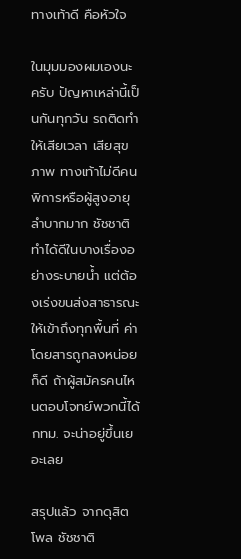ทางเท้าดี คือหัวใจ

ในมุมมองผมเองนะครับ ปัญหาเหล่านี้เป็นกันทุกวัน รถติดทำให้เสียเวลา เสียสุขภาพ ทางเท้าไม่ดีคนพิการหรือผู้สูงอายุลำบากมาก ชัชชาติทำได้ดีในบางเรื่องอย่างระบายน้ำ แต่ต้องเร่งขนส่งสาธารณะให้เข้าถึงทุกพื้นที่ ค่าโดยสารถูกลงหน่อยก็ดี ถ้าผู้สมัครคนไหนตอบโจทย์พวกนี้ได้ กทม. จะน่าอยู่ขึ้นเยอะเลย

สรุปแล้ว จากดุสิตโพล ชัชชาติ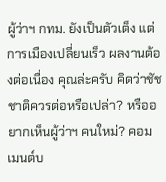ผู้ว่าฯ กทม. ยังเป็นตัวเต็ง แต่การเมืองเปลี่ยนเร็ว ผลงานต้องต่อเนื่อง คุณล่ะครับ คิดว่าชัชชาติควรต่อหรือเปล่า? หรืออยากเห็นผู้ว่าฯ คนใหม่? คอมเมนต์บ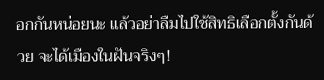อกกันหน่อยนะ แล้วอย่าลืมไปใช้สิทธิเลือกตั้งกันด้วย จะได้เมืองในฝันจริงๆ!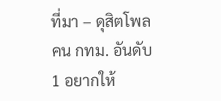ที่มา – ดุสิตโพล คน กทม. อันดับ 1 อยากให้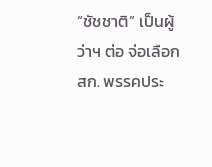“ชัชชาติ” เป็นผู้ว่าฯ ต่อ จ่อเลือก สก. พรรคประ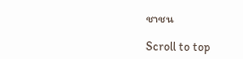ชาชน

Scroll to top